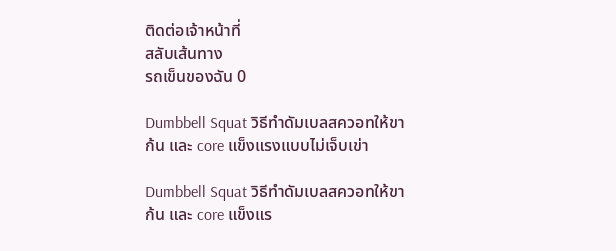ติดต่อเจ้าหน้าที่
สลับเส้นทาง
รถเข็นของฉัน 0

Dumbbell Squat วิธีทำดัมเบลสควอทให้ขา ก้น และ core แข็งแรงแบบไม่เจ็บเข่า

Dumbbell Squat วิธีทำดัมเบลสควอทให้ขา ก้น และ core แข็งแร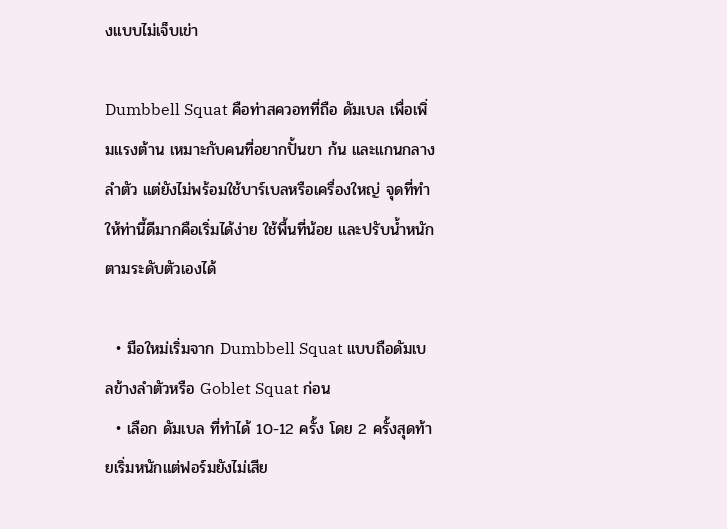งแบบไม่เจ็บเข่า

Dumbbell Squat คือท่าสควอทที่ถือ ดัมเบล เพื่อเพิ่มแรงต้าน เหมาะกับคนที่อยากปั้นขา ก้น และแกนกลางลำตัว แต่ยังไม่พร้อมใช้บาร์เบลหรือเครื่องใหญ่ จุดที่ทำให้ท่านี้ดีมากคือเริ่มได้ง่าย ใช้พื้นที่น้อย และปรับน้ำหนักตามระดับตัวเองได้

  • มือใหม่เริ่มจาก Dumbbell Squat แบบถือดัมเบลข้างลำตัวหรือ Goblet Squat ก่อน
  • เลือก ดัมเบล ที่ทำได้ 10-12 ครั้ง โดย 2 ครั้งสุดท้ายเริ่มหนักแต่ฟอร์มยังไม่เสีย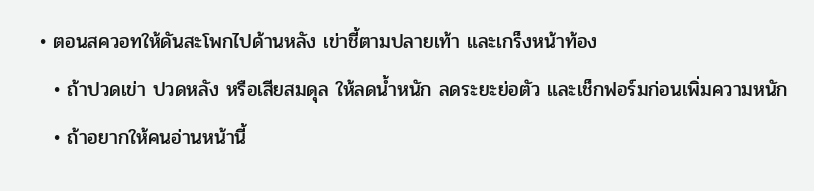• ตอนสควอทให้ดันสะโพกไปด้านหลัง เข่าชี้ตามปลายเท้า และเกร็งหน้าท้อง
  • ถ้าปวดเข่า ปวดหลัง หรือเสียสมดุล ให้ลดน้ำหนัก ลดระยะย่อตัว และเช็กฟอร์มก่อนเพิ่มความหนัก
  • ถ้าอยากให้คนอ่านหน้านี้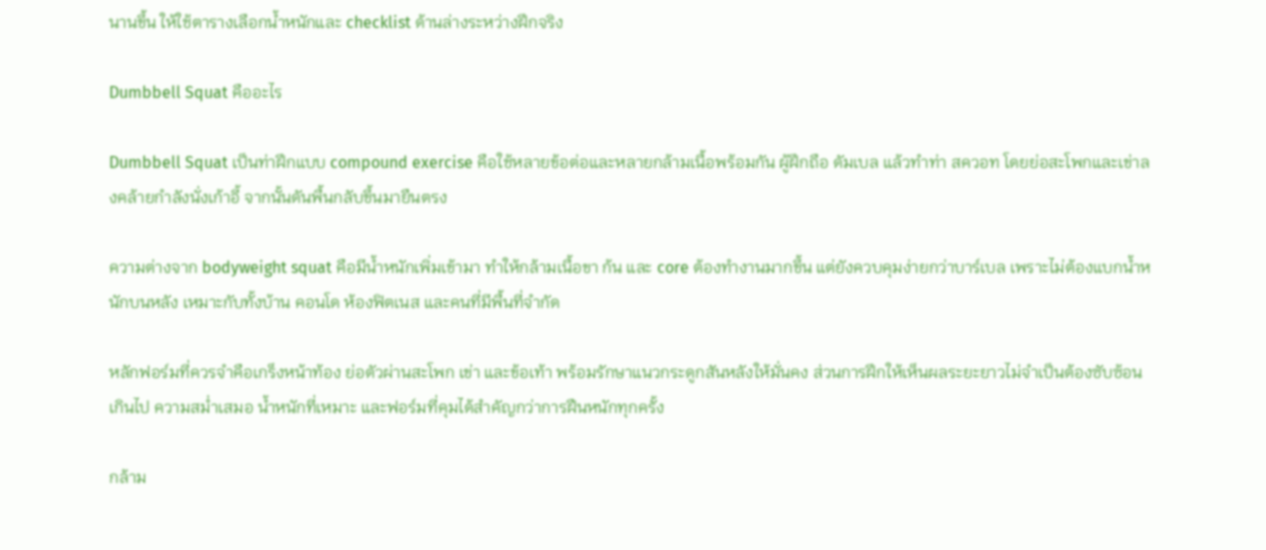นานขึ้น ให้ใช้ตารางเลือกน้ำหนักและ checklist ด้านล่างระหว่างฝึกจริง

Dumbbell Squat คืออะไร

Dumbbell Squat เป็นท่าฝึกแบบ compound exercise คือใช้หลายข้อต่อและหลายกล้ามเนื้อพร้อมกัน ผู้ฝึกถือ ดัมเบล แล้วทำท่า สควอท โดยย่อสะโพกและเข่าลงคล้ายกำลังนั่งเก้าอี้ จากนั้นดันพื้นกลับขึ้นมายืนตรง

ความต่างจาก bodyweight squat คือมีน้ำหนักเพิ่มเข้ามา ทำให้กล้ามเนื้อขา ก้น และ core ต้องทำงานมากขึ้น แต่ยังควบคุมง่ายกว่าบาร์เบล เพราะไม่ต้องแบกน้ำหนักบนหลัง เหมาะกับทั้งบ้าน คอนโด ห้องฟิตเนส และคนที่มีพื้นที่จำกัด

หลักฟอร์มที่ควรจำคือเกร็งหน้าท้อง ย่อตัวผ่านสะโพก เข่า และข้อเท้า พร้อมรักษาแนวกระดูกสันหลังให้มั่นคง ส่วนการฝึกให้เห็นผลระยะยาวไม่จำเป็นต้องซับซ้อนเกินไป ความสม่ำเสมอ น้ำหนักที่เหมาะ และฟอร์มที่คุมได้สำคัญกว่าการฝืนหนักทุกครั้ง

กล้าม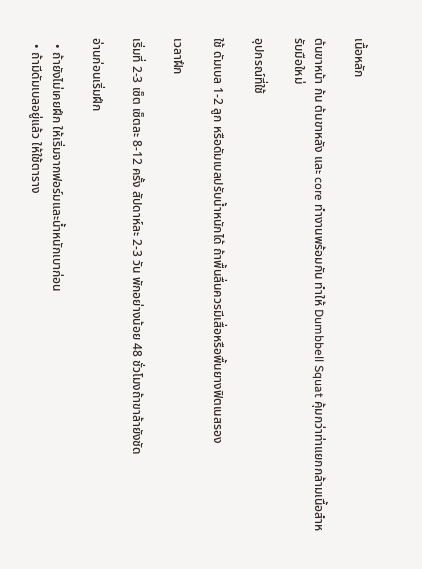เนื้อหลัก

ต้นขาหน้า ก้น ต้นขาหลัง และ core ทำงานพร้อมกัน ทำให้ Dumbbell Squat คุ้มกว่าท่าแยกกล้ามเนื้อสำหรับมือใหม่

อุปกรณ์ที่ใช้

ใช้ ดัมเบล 1-2 ลูก หรือดัมเบลปรับน้ำหนักได้ ถ้าพื้นลื่นควรมีเสื่อหรือพื้นยางฟิตเนสรอง

เวลาฝึก

เริ่มที่ 2-3 เซ็ต เซ็ตละ 8-12 ครั้ง สัปดาห์ละ 2-3 วัน พักอย่างน้อย 48 ชั่วโมงถ้าขาล้ายังชัด

อ่านก่อนเริ่มฝึก

  • ถ้ายังไม่เคยฝึก ให้เริ่มจากฟอร์มและน้ำหนักเบาก่อน
  • ถ้ามีดัมเบลอยู่แล้ว ให้ใช้ตาราง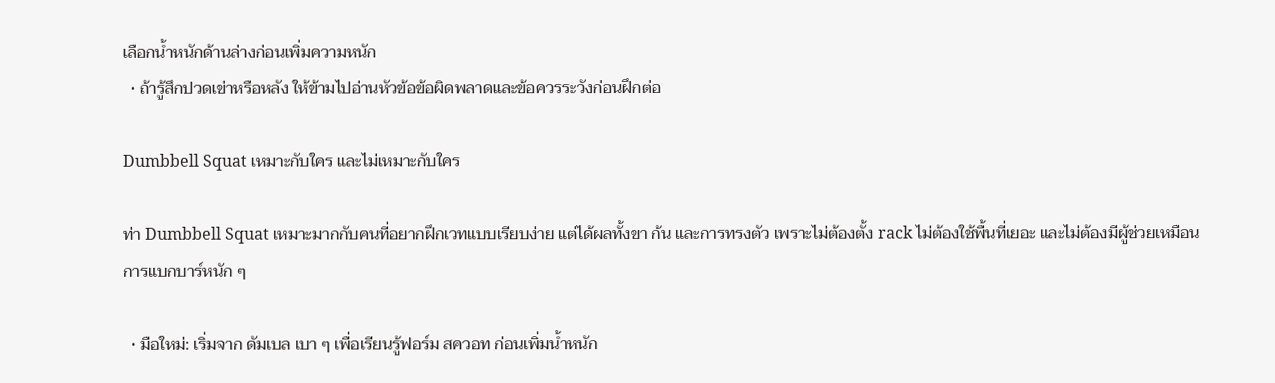เลือกน้ำหนักด้านล่างก่อนเพิ่มความหนัก
  • ถ้ารู้สึกปวดเข่าหรือหลัง ให้ข้ามไปอ่านหัวข้อข้อผิดพลาดและข้อควรระวังก่อนฝึกต่อ

Dumbbell Squat เหมาะกับใคร และไม่เหมาะกับใคร

ท่า Dumbbell Squat เหมาะมากกับคนที่อยากฝึกเวทแบบเรียบง่าย แต่ได้ผลทั้งขา ก้น และการทรงตัว เพราะไม่ต้องตั้ง rack ไม่ต้องใช้พื้นที่เยอะ และไม่ต้องมีผู้ช่วยเหมือนการแบกบาร์หนัก ๆ

  • มือใหม่: เริ่มจาก ดัมเบล เบา ๆ เพื่อเรียนรู้ฟอร์ม สควอท ก่อนเพิ่มน้ำหนัก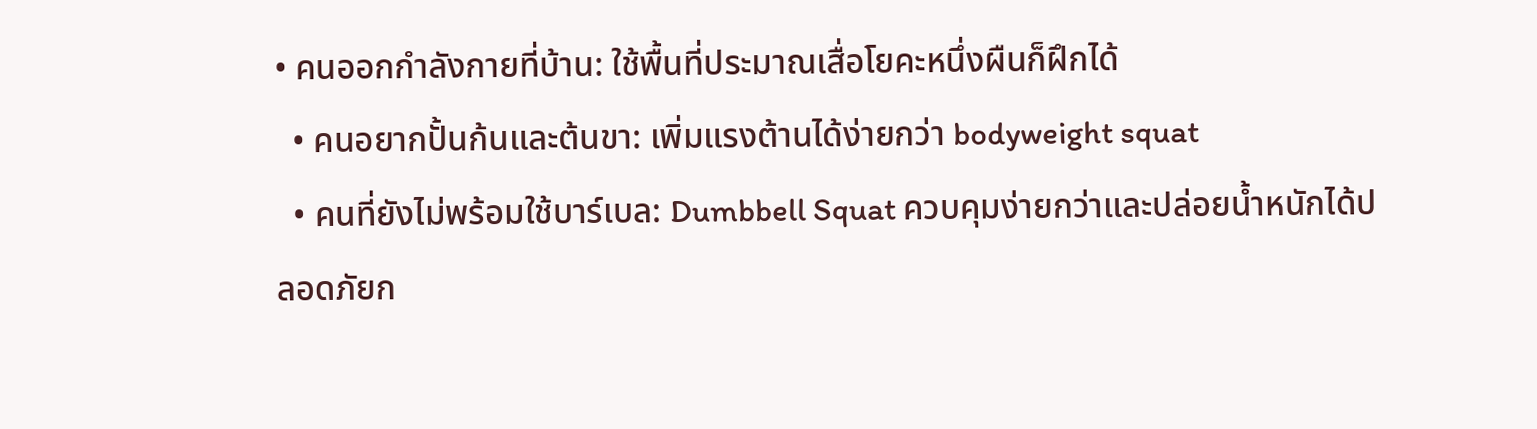• คนออกกำลังกายที่บ้าน: ใช้พื้นที่ประมาณเสื่อโยคะหนึ่งผืนก็ฝึกได้
  • คนอยากปั้นก้นและต้นขา: เพิ่มแรงต้านได้ง่ายกว่า bodyweight squat
  • คนที่ยังไม่พร้อมใช้บาร์เบล: Dumbbell Squat ควบคุมง่ายกว่าและปล่อยน้ำหนักได้ปลอดภัยก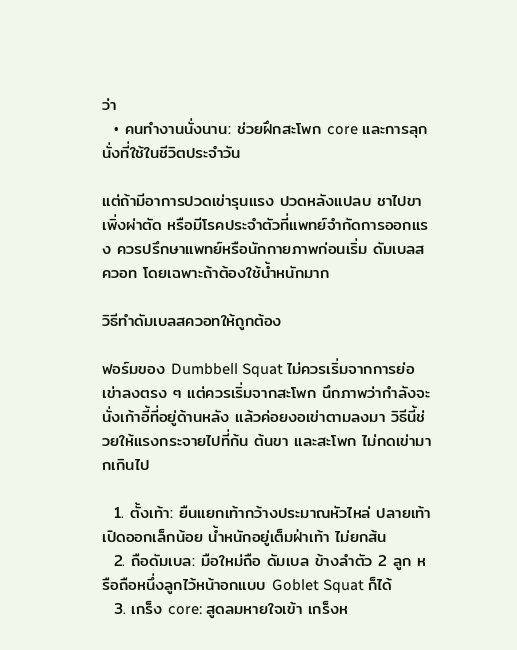ว่า
  • คนทำงานนั่งนาน: ช่วยฝึกสะโพก core และการลุกนั่งที่ใช้ในชีวิตประจำวัน

แต่ถ้ามีอาการปวดเข่ารุนแรง ปวดหลังแปลบ ชาไปขา เพิ่งผ่าตัด หรือมีโรคประจำตัวที่แพทย์จำกัดการออกแรง ควรปรึกษาแพทย์หรือนักกายภาพก่อนเริ่ม ดัมเบลสควอท โดยเฉพาะถ้าต้องใช้น้ำหนักมาก

วิธีทำดัมเบลสควอทให้ถูกต้อง

ฟอร์มของ Dumbbell Squat ไม่ควรเริ่มจากการย่อเข่าลงตรง ๆ แต่ควรเริ่มจากสะโพก นึกภาพว่ากำลังจะนั่งเก้าอี้ที่อยู่ด้านหลัง แล้วค่อยงอเข่าตามลงมา วิธีนี้ช่วยให้แรงกระจายไปที่ก้น ต้นขา และสะโพก ไม่กดเข่ามากเกินไป

  1. ตั้งเท้า: ยืนแยกเท้ากว้างประมาณหัวไหล่ ปลายเท้าเปิดออกเล็กน้อย น้ำหนักอยู่เต็มฝ่าเท้า ไม่ยกส้น
  2. ถือดัมเบล: มือใหม่ถือ ดัมเบล ข้างลำตัว 2 ลูก หรือถือหนึ่งลูกไว้หน้าอกแบบ Goblet Squat ก็ได้
  3. เกร็ง core: สูดลมหายใจเข้า เกร็งห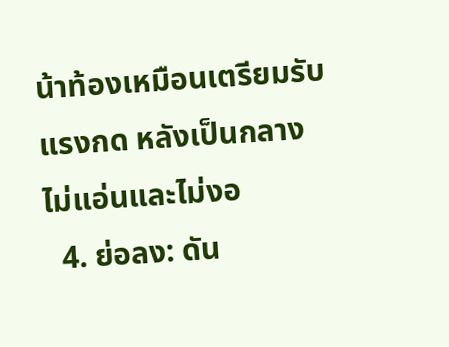น้าท้องเหมือนเตรียมรับแรงกด หลังเป็นกลาง ไม่แอ่นและไม่งอ
  4. ย่อลง: ดัน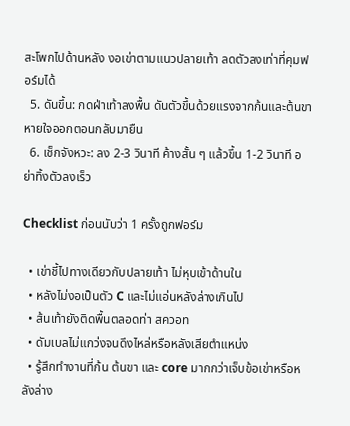สะโพกไปด้านหลัง งอเข่าตามแนวปลายเท้า ลดตัวลงเท่าที่คุมฟอร์มได้
  5. ดันขึ้น: กดฝ่าเท้าลงพื้น ดันตัวขึ้นด้วยแรงจากก้นและต้นขา หายใจออกตอนกลับมายืน
  6. เช็กจังหวะ: ลง 2-3 วินาที ค้างสั้น ๆ แล้วขึ้น 1-2 วินาที อย่าทิ้งตัวลงเร็ว

Checklist ก่อนนับว่า 1 ครั้งถูกฟอร์ม

  • เข่าชี้ไปทางเดียวกับปลายเท้า ไม่หุบเข้าด้านใน
  • หลังไม่งอเป็นตัว C และไม่แอ่นหลังล่างเกินไป
  • ส้นเท้ายังติดพื้นตลอดท่า สควอท
  • ดัมเบลไม่แกว่งจนดึงไหล่หรือหลังเสียตำแหน่ง
  • รู้สึกทำงานที่ก้น ต้นขา และ core มากกว่าเจ็บข้อเข่าหรือหลังล่าง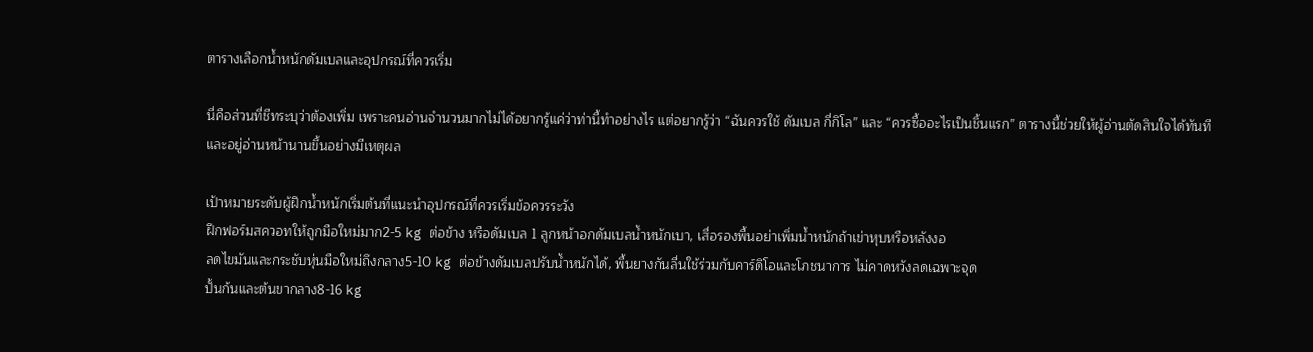ตารางเลือกน้ำหนักดัมเบลและอุปกรณ์ที่ควรเริ่ม

นี่คือส่วนที่ชีทระบุว่าต้องเพิ่ม เพราะคนอ่านจำนวนมากไม่ได้อยากรู้แค่ว่าท่านี้ทำอย่างไร แต่อยากรู้ว่า “ฉันควรใช้ ดัมเบล กี่กิโล” และ “ควรซื้ออะไรเป็นชิ้นแรก” ตารางนี้ช่วยให้ผู้อ่านตัดสินใจได้ทันทีและอยู่อ่านหน้านานขึ้นอย่างมีเหตุผล

เป้าหมายระดับผู้ฝึกน้ำหนักเริ่มต้นที่แนะนำอุปกรณ์ที่ควรเริ่มข้อควรระวัง
ฝึกฟอร์มสควอทให้ถูกมือใหม่มาก2-5 kg ต่อข้าง หรือดัมเบล 1 ลูกหน้าอกดัมเบลน้ำหนักเบา, เสื่อรองพื้นอย่าเพิ่มน้ำหนักถ้าเข่าหุบหรือหลังงอ
ลดไขมันและกระชับหุ่นมือใหม่ถึงกลาง5-10 kg ต่อข้างดัมเบลปรับน้ำหนักได้, พื้นยางกันลื่นใช้ร่วมกับคาร์ดิโอและโภชนาการ ไม่คาดหวังลดเฉพาะจุด
ปั้นก้นและต้นขากลาง8-16 kg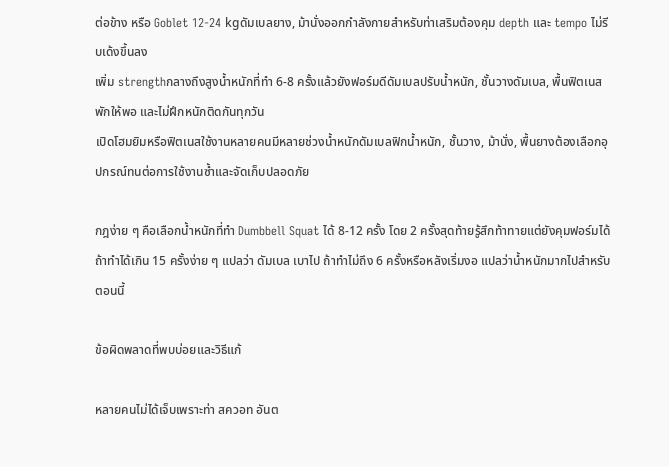ต่อข้าง หรือ Goblet 12-24 kgดัมเบลยาง, ม้านั่งออกกำลังกายสำหรับท่าเสริมต้องคุม depth และ tempo ไม่รีบเด้งขึ้นลง
เพิ่ม strengthกลางถึงสูงน้ำหนักที่ทำ 6-8 ครั้งแล้วยังฟอร์มดีดัมเบลปรับน้ำหนัก, ชั้นวางดัมเบล, พื้นฟิตเนสพักให้พอ และไม่ฝึกหนักติดกันทุกวัน
เปิดโฮมยิมหรือฟิตเนสใช้งานหลายคนมีหลายช่วงน้ำหนักดัมเบลฟิกน้ำหนัก, ชั้นวาง, ม้านั่ง, พื้นยางต้องเลือกอุปกรณ์ทนต่อการใช้งานซ้ำและจัดเก็บปลอดภัย

กฎง่าย ๆ คือเลือกน้ำหนักที่ทำ Dumbbell Squat ได้ 8-12 ครั้ง โดย 2 ครั้งสุดท้ายรู้สึกท้าทายแต่ยังคุมฟอร์มได้ ถ้าทำได้เกิน 15 ครั้งง่าย ๆ แปลว่า ดัมเบล เบาไป ถ้าทำไม่ถึง 6 ครั้งหรือหลังเริ่มงอ แปลว่าน้ำหนักมากไปสำหรับตอนนี้

ข้อผิดพลาดที่พบบ่อยและวิธีแก้

หลายคนไม่ได้เจ็บเพราะท่า สควอท อันต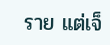ราย แต่เจ็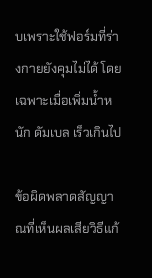บเพราะใช้ฟอร์มที่ร่างกายยังคุมไม่ได้ โดยเฉพาะเมื่อเพิ่มน้ำหนัก ดัมเบล เร็วเกินไป

ข้อผิดพลาดสัญญาณที่เห็นผลเสียวิธีแก้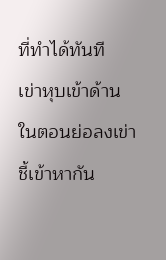ที่ทำได้ทันที
เข่าหุบเข้าด้านในตอนย่อลงเข่าชี้เข้าหากัน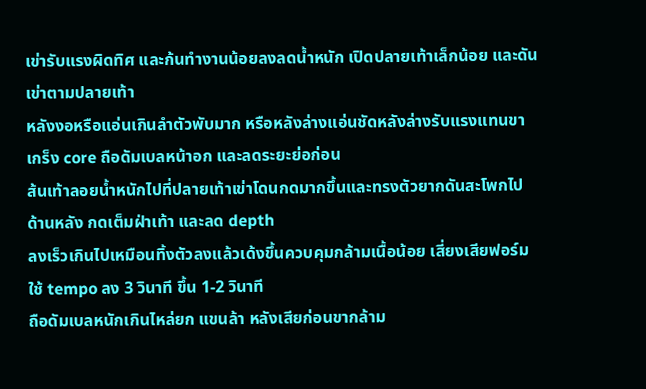เข่ารับแรงผิดทิศ และก้นทำงานน้อยลงลดน้ำหนัก เปิดปลายเท้าเล็กน้อย และดันเข่าตามปลายเท้า
หลังงอหรือแอ่นเกินลำตัวพับมาก หรือหลังล่างแอ่นชัดหลังล่างรับแรงแทนขาเกร็ง core ถือดัมเบลหน้าอก และลดระยะย่อก่อน
ส้นเท้าลอยน้ำหนักไปที่ปลายเท้าเข่าโดนกดมากขึ้นและทรงตัวยากดันสะโพกไปด้านหลัง กดเต็มฝ่าเท้า และลด depth
ลงเร็วเกินไปเหมือนทิ้งตัวลงแล้วเด้งขึ้นควบคุมกล้ามเนื้อน้อย เสี่ยงเสียฟอร์มใช้ tempo ลง 3 วินาที ขึ้น 1-2 วินาที
ถือดัมเบลหนักเกินไหล่ยก แขนล้า หลังเสียก่อนขากล้าม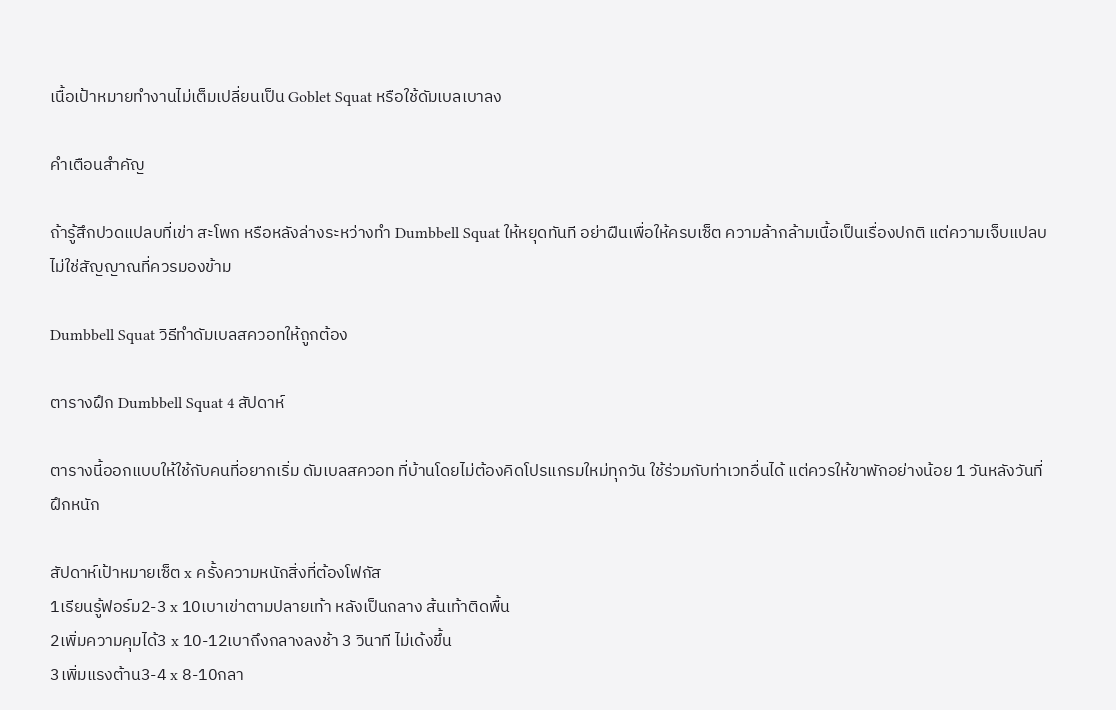เนื้อเป้าหมายทำงานไม่เต็มเปลี่ยนเป็น Goblet Squat หรือใช้ดัมเบลเบาลง

คำเตือนสำคัญ

ถ้ารู้สึกปวดแปลบที่เข่า สะโพก หรือหลังล่างระหว่างทำ Dumbbell Squat ให้หยุดทันที อย่าฝืนเพื่อให้ครบเซ็ต ความล้ากล้ามเนื้อเป็นเรื่องปกติ แต่ความเจ็บแปลบไม่ใช่สัญญาณที่ควรมองข้าม

Dumbbell Squat วิธีทำดัมเบลสควอทให้ถูกต้อง

ตารางฝึก Dumbbell Squat 4 สัปดาห์

ตารางนี้ออกแบบให้ใช้กับคนที่อยากเริ่ม ดัมเบลสควอท ที่บ้านโดยไม่ต้องคิดโปรแกรมใหม่ทุกวัน ใช้ร่วมกับท่าเวทอื่นได้ แต่ควรให้ขาพักอย่างน้อย 1 วันหลังวันที่ฝึกหนัก

สัปดาห์เป้าหมายเซ็ต x ครั้งความหนักสิ่งที่ต้องโฟกัส
1เรียนรู้ฟอร์ม2-3 x 10เบาเข่าตามปลายเท้า หลังเป็นกลาง ส้นเท้าติดพื้น
2เพิ่มความคุมได้3 x 10-12เบาถึงกลางลงช้า 3 วินาที ไม่เด้งขึ้น
3เพิ่มแรงต้าน3-4 x 8-10กลา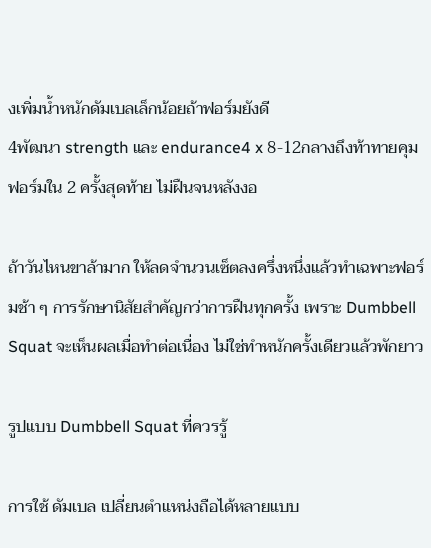งเพิ่มน้ำหนักดัมเบลเล็กน้อยถ้าฟอร์มยังดี
4พัฒนา strength และ endurance4 x 8-12กลางถึงท้าทายคุมฟอร์มใน 2 ครั้งสุดท้าย ไม่ฝืนจนหลังงอ

ถ้าวันไหนขาล้ามาก ให้ลดจำนวนเซ็ตลงครึ่งหนึ่งแล้วทำเฉพาะฟอร์มช้า ๆ การรักษานิสัยสำคัญกว่าการฝืนทุกครั้ง เพราะ Dumbbell Squat จะเห็นผลเมื่อทำต่อเนื่อง ไม่ใช่ทำหนักครั้งเดียวแล้วพักยาว

รูปแบบ Dumbbell Squat ที่ควรรู้

การใช้ ดัมเบล เปลี่ยนตำแหน่งถือได้หลายแบบ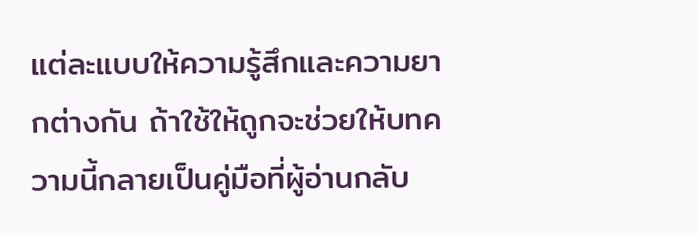แต่ละแบบให้ความรู้สึกและความยากต่างกัน ถ้าใช้ให้ถูกจะช่วยให้บทความนี้กลายเป็นคู่มือที่ผู้อ่านกลับ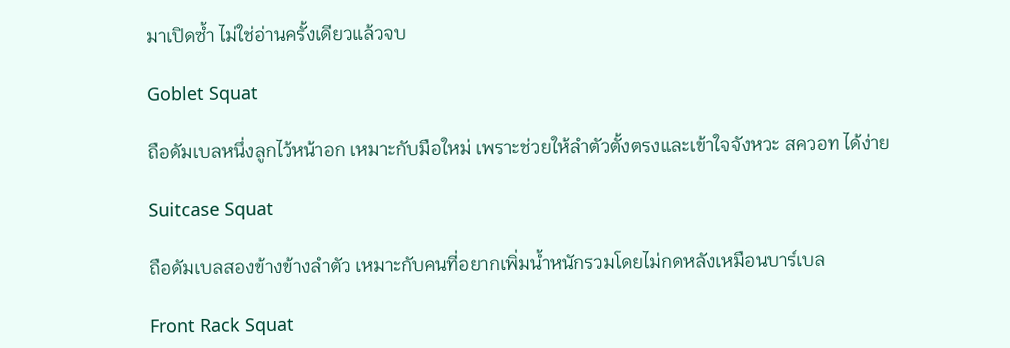มาเปิดซ้ำ ไม่ใช่อ่านครั้งเดียวแล้วจบ

Goblet Squat

ถือดัมเบลหนึ่งลูกไว้หน้าอก เหมาะกับมือใหม่ เพราะช่วยให้ลำตัวตั้งตรงและเข้าใจจังหวะ สควอท ได้ง่าย

Suitcase Squat

ถือดัมเบลสองข้างข้างลำตัว เหมาะกับคนที่อยากเพิ่มน้ำหนักรวมโดยไม่กดหลังเหมือนบาร์เบล

Front Rack Squat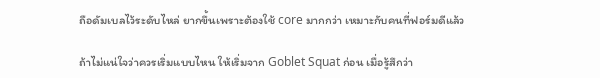ถือดัมเบลไว้ระดับไหล่ ยากขึ้นเพราะต้องใช้ core มากกว่า เหมาะกับคนที่ฟอร์มดีแล้ว

ถ้าไม่แน่ใจว่าควรเริ่มแบบไหน ให้เริ่มจาก Goblet Squat ก่อน เมื่อรู้สึกว่า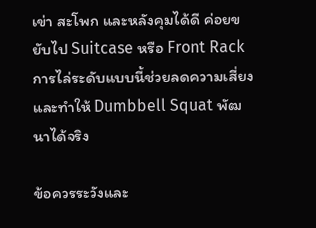เข่า สะโพก และหลังคุมได้ดี ค่อยขยับไป Suitcase หรือ Front Rack การไล่ระดับแบบนี้ช่วยลดความเสี่ยงและทำให้ Dumbbell Squat พัฒนาได้จริง

ข้อควรระวังและ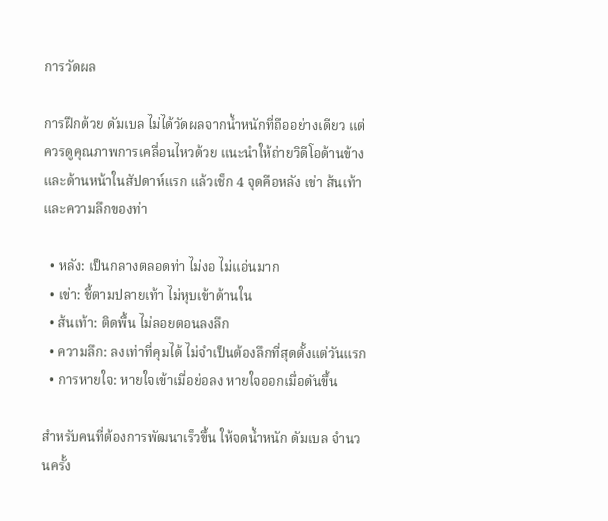การวัดผล

การฝึกด้วย ดัมเบล ไม่ได้วัดผลจากน้ำหนักที่ถืออย่างเดียว แต่ควรดูคุณภาพการเคลื่อนไหวด้วย แนะนำให้ถ่ายวิดีโอด้านข้างและด้านหน้าในสัปดาห์แรก แล้วเช็ก 4 จุดคือหลัง เข่า ส้นเท้า และความลึกของท่า

  • หลัง: เป็นกลางตลอดท่า ไม่งอ ไม่แอ่นมาก
  • เข่า: ชี้ตามปลายเท้า ไม่หุบเข้าด้านใน
  • ส้นเท้า: ติดพื้น ไม่ลอยตอนลงลึก
  • ความลึก: ลงเท่าที่คุมได้ ไม่จำเป็นต้องลึกที่สุดตั้งแต่วันแรก
  • การหายใจ: หายใจเข้าเมื่อย่อลง หายใจออกเมื่อดันขึ้น

สำหรับคนที่ต้องการพัฒนาเร็วขึ้น ให้จดน้ำหนัก ดัมเบล จำนวนครั้ง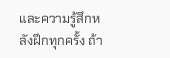และความรู้สึกหลังฝึกทุกครั้ง ถ้า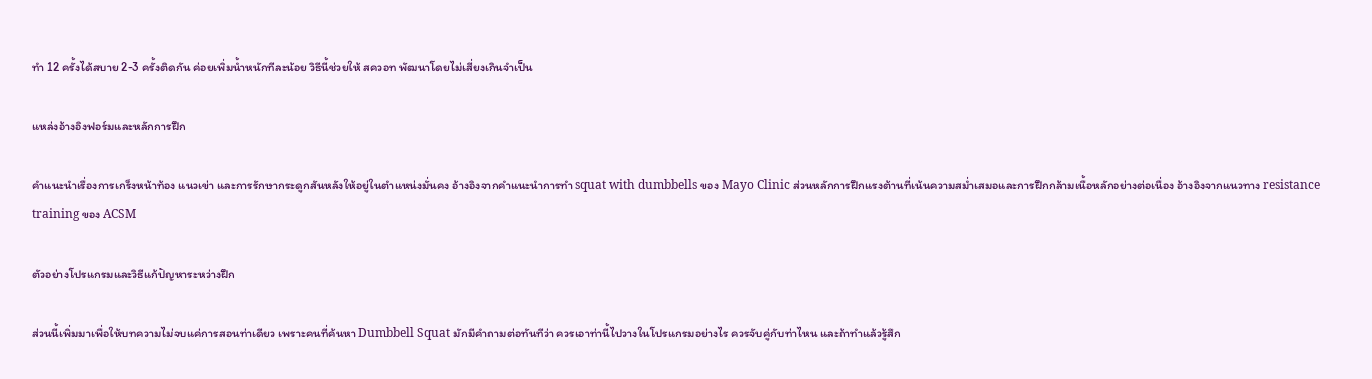ทำ 12 ครั้งได้สบาย 2-3 ครั้งติดกัน ค่อยเพิ่มน้ำหนักทีละน้อย วิธีนี้ช่วยให้ สควอท พัฒนาโดยไม่เสี่ยงเกินจำเป็น

แหล่งอ้างอิงฟอร์มและหลักการฝึก

คำแนะนำเรื่องการเกร็งหน้าท้อง แนวเข่า และการรักษากระดูกสันหลังให้อยู่ในตำแหน่งมั่นคง อ้างอิงจากคำแนะนำการทำ squat with dumbbells ของ Mayo Clinic ส่วนหลักการฝึกแรงต้านที่เน้นความสม่ำเสมอและการฝึกกล้ามเนื้อหลักอย่างต่อเนื่อง อ้างอิงจากแนวทาง resistance training ของ ACSM

ตัวอย่างโปรแกรมและวิธีแก้ปัญหาระหว่างฝึก

ส่วนนี้เพิ่มมาเพื่อให้บทความไม่จบแค่การสอนท่าเดียว เพราะคนที่ค้นหา Dumbbell Squat มักมีคำถามต่อทันทีว่า ควรเอาท่านี้ไปวางในโปรแกรมอย่างไร ควรจับคู่กับท่าไหน และถ้าทำแล้วรู้สึก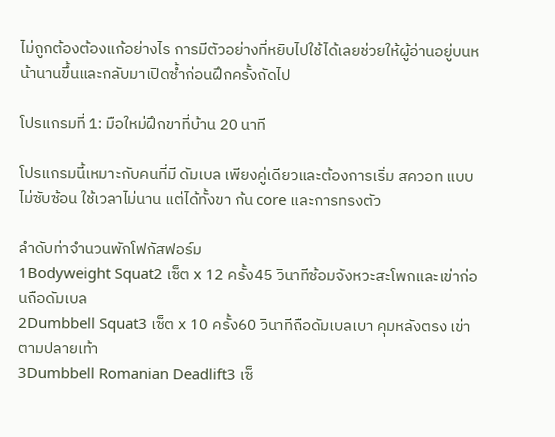ไม่ถูกต้องต้องแก้อย่างไร การมีตัวอย่างที่หยิบไปใช้ได้เลยช่วยให้ผู้อ่านอยู่บนหน้านานขึ้นและกลับมาเปิดซ้ำก่อนฝึกครั้งถัดไป

โปรแกรมที่ 1: มือใหม่ฝึกขาที่บ้าน 20 นาที

โปรแกรมนี้เหมาะกับคนที่มี ดัมเบล เพียงคู่เดียวและต้องการเริ่ม สควอท แบบไม่ซับซ้อน ใช้เวลาไม่นาน แต่ได้ทั้งขา ก้น core และการทรงตัว

ลำดับท่าจำนวนพักโฟกัสฟอร์ม
1Bodyweight Squat2 เซ็ต x 12 ครั้ง45 วินาทีซ้อมจังหวะสะโพกและเข่าก่อนถือดัมเบล
2Dumbbell Squat3 เซ็ต x 10 ครั้ง60 วินาทีถือดัมเบลเบา คุมหลังตรง เข่าตามปลายเท้า
3Dumbbell Romanian Deadlift3 เซ็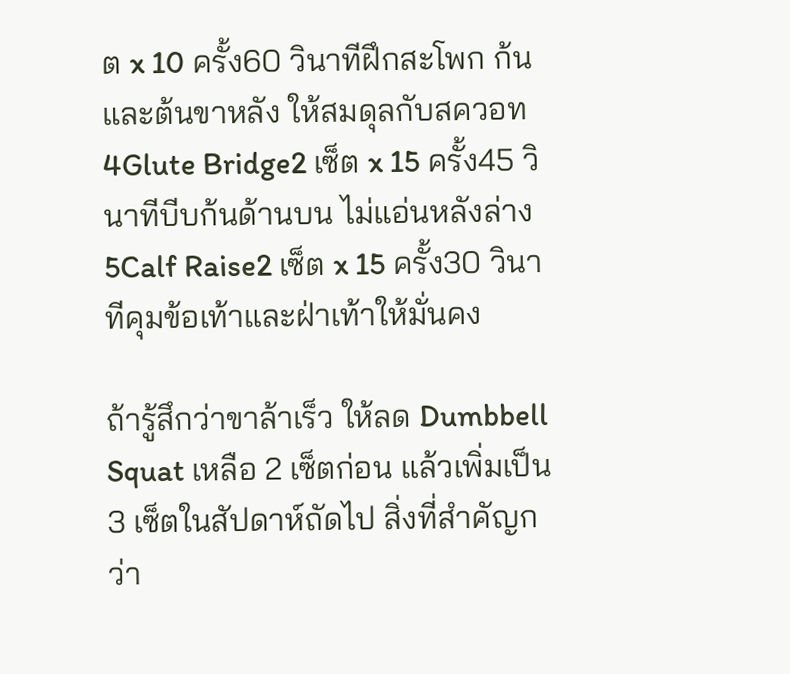ต x 10 ครั้ง60 วินาทีฝึกสะโพก ก้น และต้นขาหลัง ให้สมดุลกับสควอท
4Glute Bridge2 เซ็ต x 15 ครั้ง45 วินาทีบีบก้นด้านบน ไม่แอ่นหลังล่าง
5Calf Raise2 เซ็ต x 15 ครั้ง30 วินาทีคุมข้อเท้าและฝ่าเท้าให้มั่นคง

ถ้ารู้สึกว่าขาล้าเร็ว ให้ลด Dumbbell Squat เหลือ 2 เซ็ตก่อน แล้วเพิ่มเป็น 3 เซ็ตในสัปดาห์ถัดไป สิ่งที่สำคัญกว่า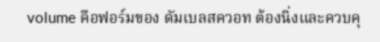volume คือฟอร์มของ ดัมเบลสควอท ต้องนิ่งและควบคุ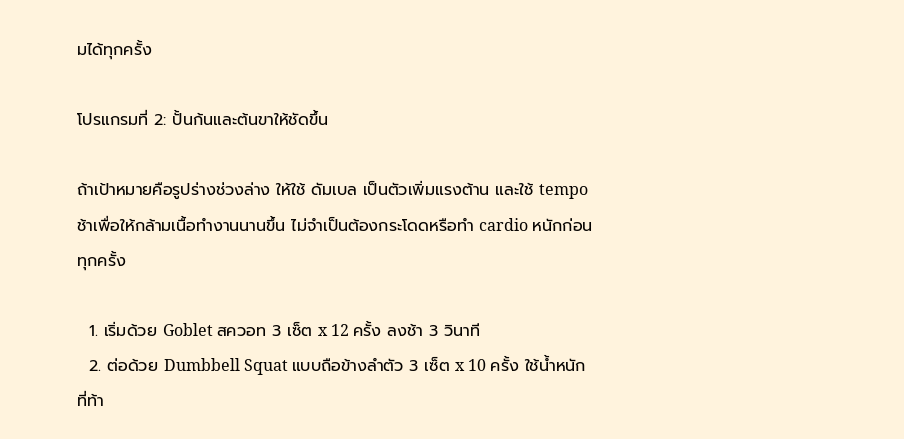มได้ทุกครั้ง

โปรแกรมที่ 2: ปั้นก้นและต้นขาให้ชัดขึ้น

ถ้าเป้าหมายคือรูปร่างช่วงล่าง ให้ใช้ ดัมเบล เป็นตัวเพิ่มแรงต้าน และใช้ tempo ช้าเพื่อให้กล้ามเนื้อทำงานนานขึ้น ไม่จำเป็นต้องกระโดดหรือทำ cardio หนักก่อนทุกครั้ง

  1. เริ่มด้วย Goblet สควอท 3 เซ็ต x 12 ครั้ง ลงช้า 3 วินาที
  2. ต่อด้วย Dumbbell Squat แบบถือข้างลำตัว 3 เซ็ต x 10 ครั้ง ใช้น้ำหนักที่ท้า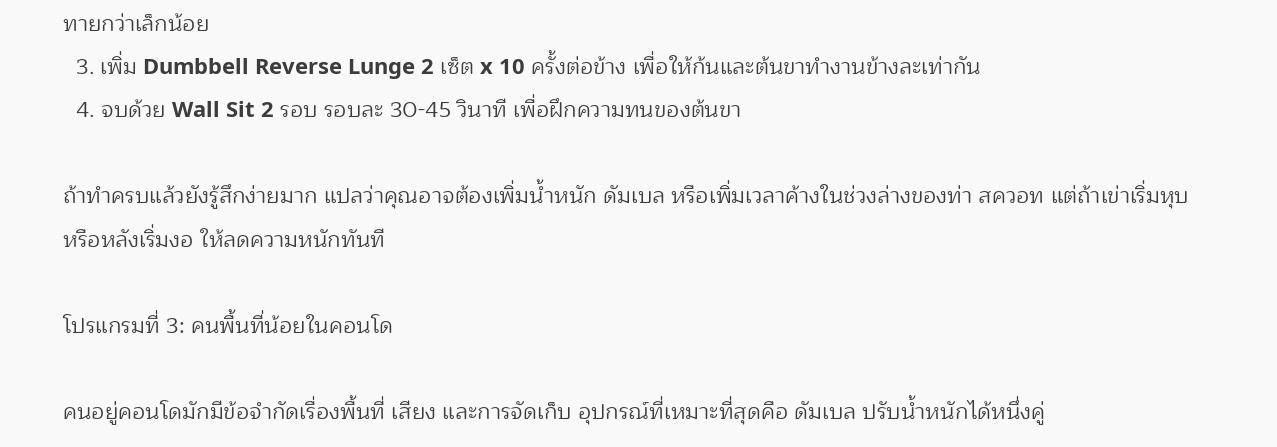ทายกว่าเล็กน้อย
  3. เพิ่ม Dumbbell Reverse Lunge 2 เซ็ต x 10 ครั้งต่อข้าง เพื่อให้ก้นและต้นขาทำงานข้างละเท่ากัน
  4. จบด้วย Wall Sit 2 รอบ รอบละ 30-45 วินาที เพื่อฝึกความทนของต้นขา

ถ้าทำครบแล้วยังรู้สึกง่ายมาก แปลว่าคุณอาจต้องเพิ่มน้ำหนัก ดัมเบล หรือเพิ่มเวลาค้างในช่วงล่างของท่า สควอท แต่ถ้าเข่าเริ่มหุบหรือหลังเริ่มงอ ให้ลดความหนักทันที

โปรแกรมที่ 3: คนพื้นที่น้อยในคอนโด

คนอยู่คอนโดมักมีข้อจำกัดเรื่องพื้นที่ เสียง และการจัดเก็บ อุปกรณ์ที่เหมาะที่สุดคือ ดัมเบล ปรับน้ำหนักได้หนึ่งคู่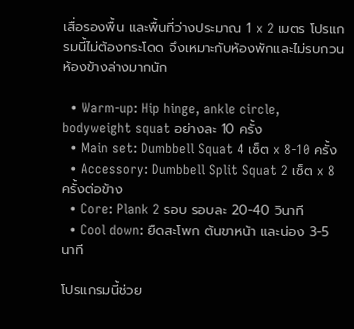เสื่อรองพื้น และพื้นที่ว่างประมาณ 1 x 2 เมตร โปรแกรมนี้ไม่ต้องกระโดด จึงเหมาะกับห้องพักและไม่รบกวนห้องข้างล่างมากนัก

  • Warm-up: Hip hinge, ankle circle, bodyweight squat อย่างละ 10 ครั้ง
  • Main set: Dumbbell Squat 4 เซ็ต x 8-10 ครั้ง
  • Accessory: Dumbbell Split Squat 2 เซ็ต x 8 ครั้งต่อข้าง
  • Core: Plank 2 รอบ รอบละ 20-40 วินาที
  • Cool down: ยืดสะโพก ต้นขาหน้า และน่อง 3-5 นาที

โปรแกรมนี้ช่วย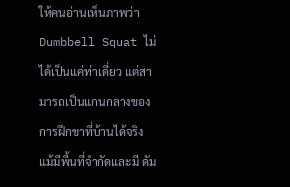ให้คนอ่านเห็นภาพว่า Dumbbell Squat ไม่ได้เป็นแค่ท่าเดี่ยว แต่สามารถเป็นแกนกลางของการฝึกขาที่บ้านได้จริง แม้มีพื้นที่จำกัดและมี ดัม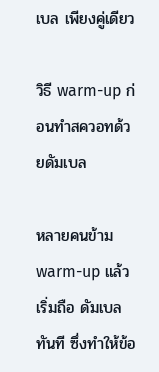เบล เพียงคู่เดียว

วิธี warm-up ก่อนทำสควอทด้วยดัมเบล

หลายคนข้าม warm-up แล้วเริ่มถือ ดัมเบล ทันที ซึ่งทำให้ข้อ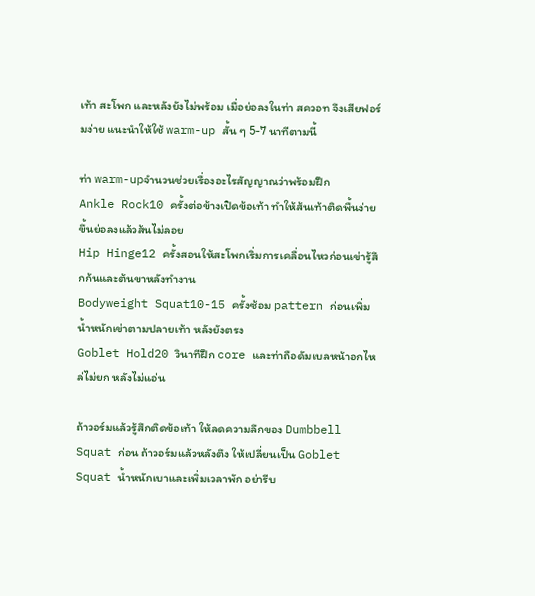เท้า สะโพก และหลังยังไม่พร้อม เมื่อย่อลงในท่า สควอท จึงเสียฟอร์มง่าย แนะนำให้ใช้ warm-up สั้น ๆ 5-7 นาทีตามนี้

ท่า warm-upจำนวนช่วยเรื่องอะไรสัญญาณว่าพร้อมฝึก
Ankle Rock10 ครั้งต่อข้างเปิดข้อเท้า ทำให้ส้นเท้าติดพื้นง่ายขึ้นย่อลงแล้วส้นไม่ลอย
Hip Hinge12 ครั้งสอนให้สะโพกเริ่มการเคลื่อนไหวก่อนเข่ารู้สึกก้นและต้นขาหลังทำงาน
Bodyweight Squat10-15 ครั้งซ้อม pattern ก่อนเพิ่มน้ำหนักเข่าตามปลายเท้า หลังยังตรง
Goblet Hold20 วินาทีฝึก core และท่าถือดัมเบลหน้าอกไหล่ไม่ยก หลังไม่แอ่น

ถ้าวอร์มแล้วรู้สึกติดข้อเท้า ให้ลดความลึกของ Dumbbell Squat ก่อน ถ้าวอร์มแล้วหลังตึง ให้เปลี่ยนเป็น Goblet Squat น้ำหนักเบาและเพิ่มเวลาพัก อย่ารีบ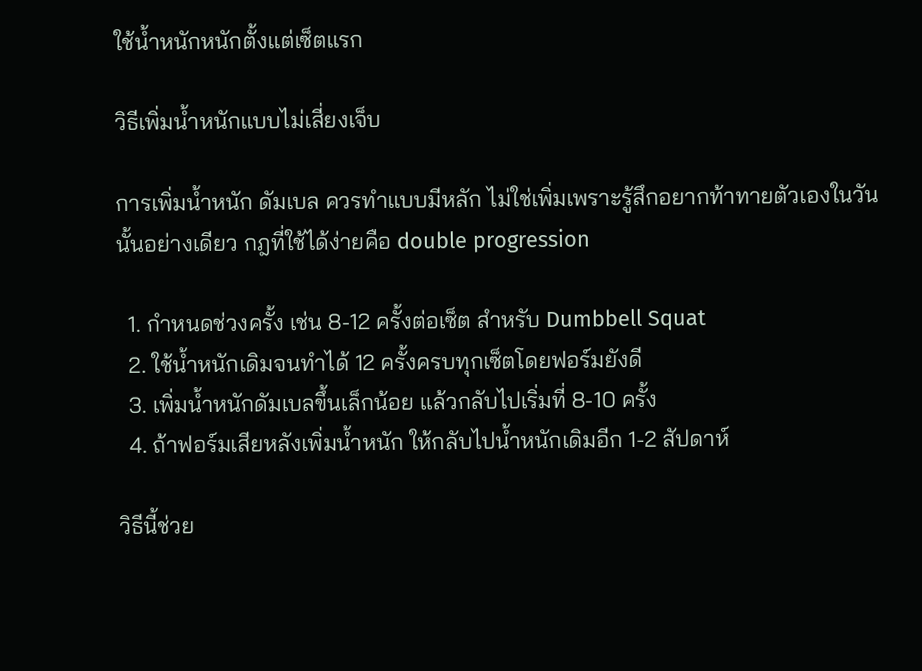ใช้น้ำหนักหนักตั้งแต่เซ็ตแรก

วิธีเพิ่มน้ำหนักแบบไม่เสี่ยงเจ็บ

การเพิ่มน้ำหนัก ดัมเบล ควรทำแบบมีหลัก ไม่ใช่เพิ่มเพราะรู้สึกอยากท้าทายตัวเองในวันนั้นอย่างเดียว กฎที่ใช้ได้ง่ายคือ double progression

  1. กำหนดช่วงครั้ง เช่น 8-12 ครั้งต่อเซ็ต สำหรับ Dumbbell Squat
  2. ใช้น้ำหนักเดิมจนทำได้ 12 ครั้งครบทุกเซ็ตโดยฟอร์มยังดี
  3. เพิ่มน้ำหนักดัมเบลขึ้นเล็กน้อย แล้วกลับไปเริ่มที่ 8-10 ครั้ง
  4. ถ้าฟอร์มเสียหลังเพิ่มน้ำหนัก ให้กลับไปน้ำหนักเดิมอีก 1-2 สัปดาห์

วิธีนี้ช่วย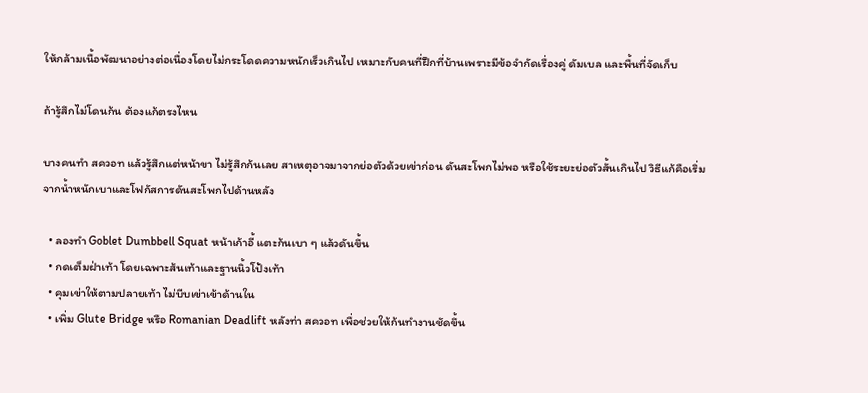ให้กล้ามเนื้อพัฒนาอย่างต่อเนื่องโดยไม่กระโดดความหนักเร็วเกินไป เหมาะกับคนที่ฝึกที่บ้านเพราะมีข้อจำกัดเรื่องคู่ ดัมเบล และพื้นที่จัดเก็บ

ถ้ารู้สึกไม่โดนก้น ต้องแก้ตรงไหน

บางคนทำ สควอท แล้วรู้สึกแต่หน้าขา ไม่รู้สึกก้นเลย สาเหตุอาจมาจากย่อตัวด้วยเข่าก่อน ดันสะโพกไม่พอ หรือใช้ระยะย่อตัวสั้นเกินไป วิธีแก้คือเริ่มจากน้ำหนักเบาและโฟกัสการดันสะโพกไปด้านหลัง

  • ลองทำ Goblet Dumbbell Squat หน้าเก้าอี้ แตะก้นเบา ๆ แล้วดันขึ้น
  • กดเต็มฝ่าเท้า โดยเฉพาะส้นเท้าและฐานนิ้วโป้งเท้า
  • คุมเข่าให้ตามปลายเท้า ไม่บีบเข่าเข้าด้านใน
  • เพิ่ม Glute Bridge หรือ Romanian Deadlift หลังท่า สควอท เพื่อช่วยให้ก้นทำงานชัดขึ้น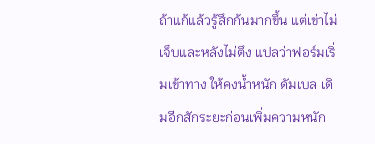ถ้าแก้แล้วรู้สึกก้นมากขึ้น แต่เข่าไม่เจ็บและหลังไม่ตึง แปลว่าฟอร์มเริ่มเข้าทาง ให้คงน้ำหนัก ดัมเบล เดิมอีกสักระยะก่อนเพิ่มความหนัก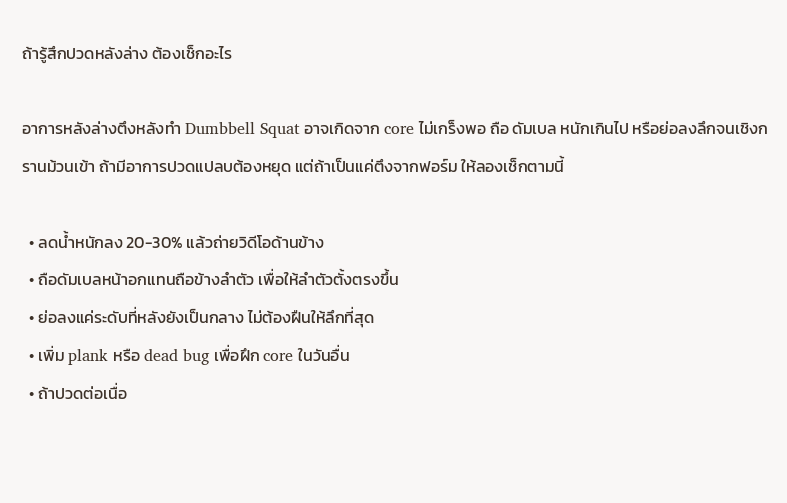ถ้ารู้สึกปวดหลังล่าง ต้องเช็กอะไร

อาการหลังล่างตึงหลังทำ Dumbbell Squat อาจเกิดจาก core ไม่เกร็งพอ ถือ ดัมเบล หนักเกินไป หรือย่อลงลึกจนเชิงกรานม้วนเข้า ถ้ามีอาการปวดแปลบต้องหยุด แต่ถ้าเป็นแค่ตึงจากฟอร์ม ให้ลองเช็กตามนี้

  • ลดน้ำหนักลง 20-30% แล้วถ่ายวิดีโอด้านข้าง
  • ถือดัมเบลหน้าอกแทนถือข้างลำตัว เพื่อให้ลำตัวตั้งตรงขึ้น
  • ย่อลงแค่ระดับที่หลังยังเป็นกลาง ไม่ต้องฝืนให้ลึกที่สุด
  • เพิ่ม plank หรือ dead bug เพื่อฝึก core ในวันอื่น
  • ถ้าปวดต่อเนื่อ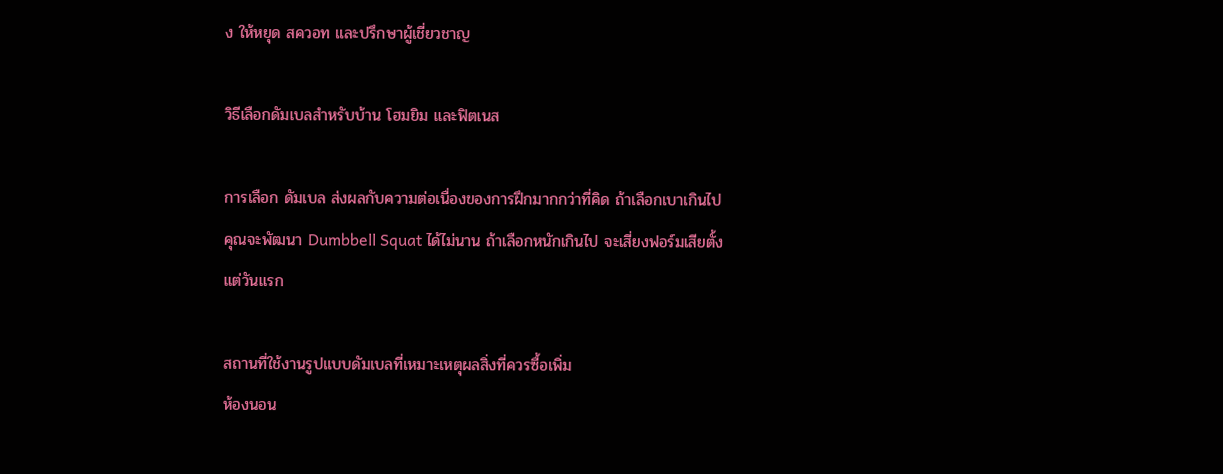ง ให้หยุด สควอท และปรึกษาผู้เชี่ยวชาญ

วิธีเลือกดัมเบลสำหรับบ้าน โฮมยิม และฟิตเนส

การเลือก ดัมเบล ส่งผลกับความต่อเนื่องของการฝึกมากกว่าที่คิด ถ้าเลือกเบาเกินไป คุณจะพัฒนา Dumbbell Squat ได้ไม่นาน ถ้าเลือกหนักเกินไป จะเสี่ยงฟอร์มเสียตั้งแต่วันแรก

สถานที่ใช้งานรูปแบบดัมเบลที่เหมาะเหตุผลสิ่งที่ควรซื้อเพิ่ม
ห้องนอน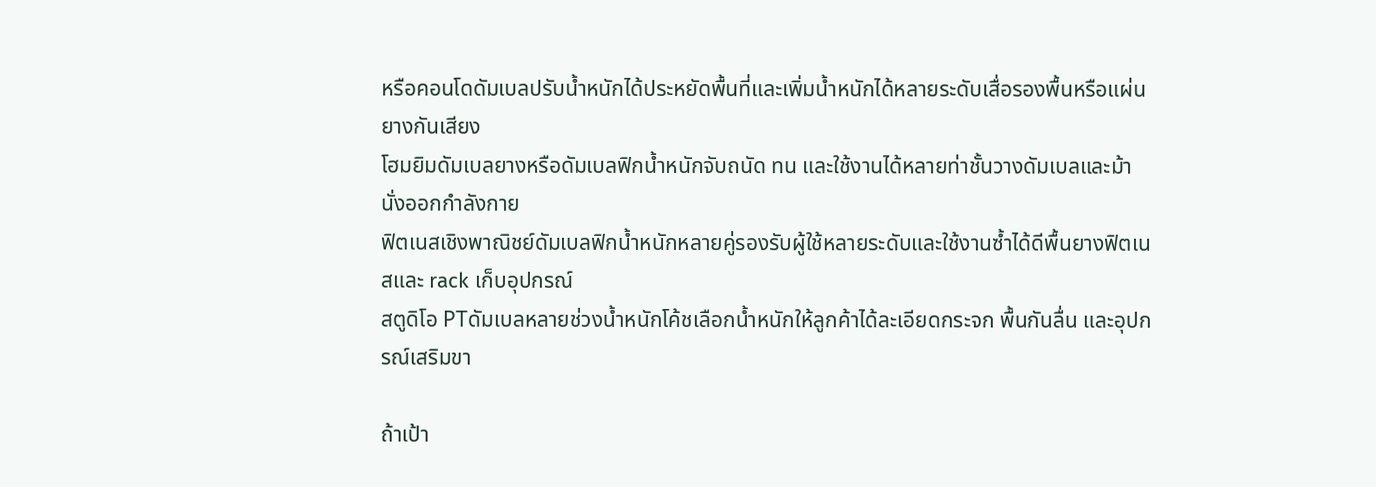หรือคอนโดดัมเบลปรับน้ำหนักได้ประหยัดพื้นที่และเพิ่มน้ำหนักได้หลายระดับเสื่อรองพื้นหรือแผ่นยางกันเสียง
โฮมยิมดัมเบลยางหรือดัมเบลฟิกน้ำหนักจับถนัด ทน และใช้งานได้หลายท่าชั้นวางดัมเบลและม้านั่งออกกำลังกาย
ฟิตเนสเชิงพาณิชย์ดัมเบลฟิกน้ำหนักหลายคู่รองรับผู้ใช้หลายระดับและใช้งานซ้ำได้ดีพื้นยางฟิตเนสและ rack เก็บอุปกรณ์
สตูดิโอ PTดัมเบลหลายช่วงน้ำหนักโค้ชเลือกน้ำหนักให้ลูกค้าได้ละเอียดกระจก พื้นกันลื่น และอุปกรณ์เสริมขา

ถ้าเป้า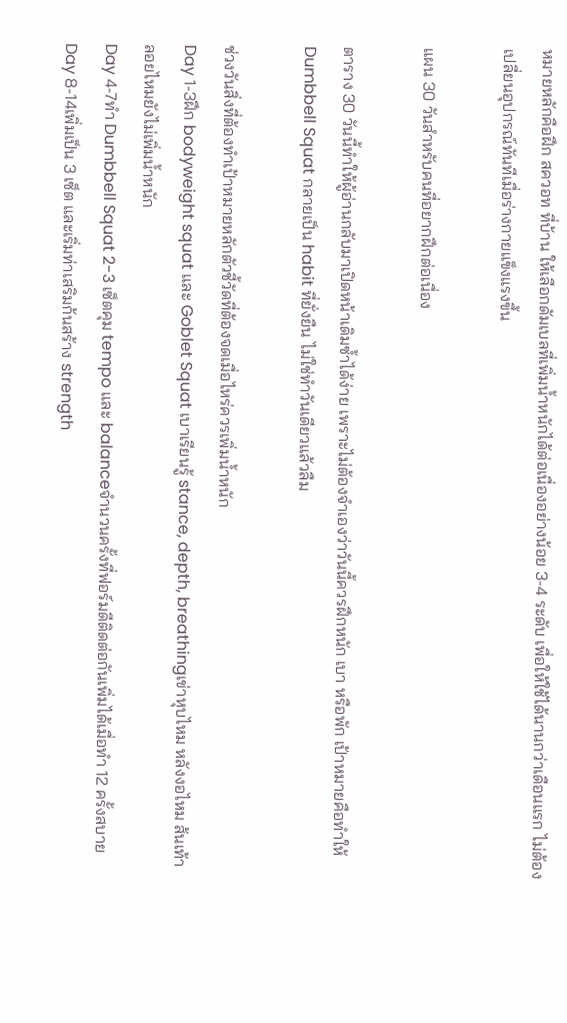หมายหลักคือฝึก สควอท ที่บ้าน ให้เลือกดัมเบลที่เพิ่มน้ำหนักได้ต่อเนื่องอย่างน้อย 3-4 ระดับ เพื่อให้ใช้ได้นานกว่าเดือนแรก ไม่ต้องเปลี่ยนอุปกรณ์ทันทีเมื่อร่างกายแข็งแรงขึ้น

แผน 30 วันสำหรับคนที่อยากฝึกต่อเนื่อง

ตาราง 30 วันนี้ทำให้ผู้อ่านกลับมาเปิดหน้าเดิมซ้ำได้ง่าย เพราะไม่ต้องจำเองว่าวันนี้ควรฝึกหนัก เบา หรือพัก เป้าหมายคือทำให้ Dumbbell Squat กลายเป็น habit ที่ยั่งยืน ไม่ใช่ทำวันเดียวแล้วลืม

ช่วงวันสิ่งที่ต้องทำเป้าหมายหลักตัวชี้วัดที่ต้องจดเมื่อไหร่ควรเพิ่มน้ำหนัก
Day 1-3ฝึก bodyweight squat และ Goblet Squat เบาเรียนรู้ stance, depth, breathingเข่าหุบไหม หลังงอไหม ส้นเท้าลอยไหมยังไม่เพิ่มน้ำหนัก
Day 4-7ทำ Dumbbell Squat 2-3 เซ็ตคุม tempo และ balanceจำนวนครั้งที่ฟอร์มดีติดต่อกันเพิ่มได้เมื่อทำ 12 ครั้งสบาย
Day 8-14เพิ่มเป็น 3 เซ็ต และเริ่มท่าเสริมก้นสร้าง strength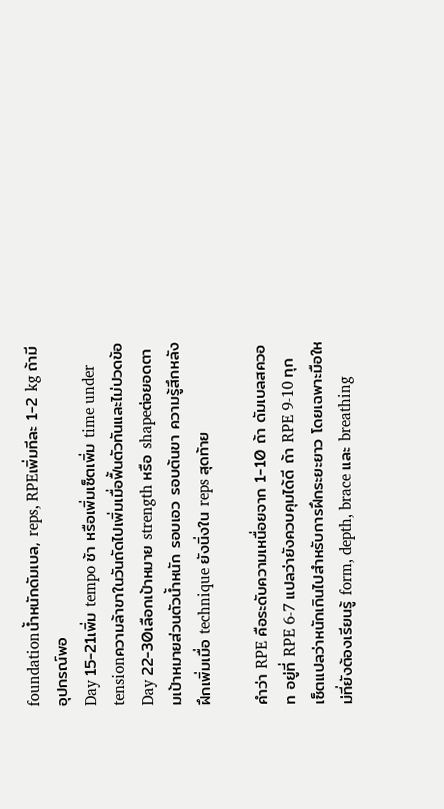foundationน้ำหนักดัมเบล, reps, RPEเพิ่มทีละ 1-2 kg ถ้ามีอุปกรณ์พอ
Day 15-21เพิ่ม tempo ช้า หรือเพิ่มเซ็ตเพิ่ม time under tensionความล้าขาในวันถัดไปเพิ่มเมื่อฟื้นตัวทันและไม่ปวดข้อ
Day 22-30เลือกเป้าหมาย strength หรือ shapeต่อยอดตามเป้าหมายส่วนตัวน้ำหนัก รอบเอว รอบต้นขา ความรู้สึกหลังฝึกเพิ่มเมื่อ technique ยังนิ่งใน reps สุดท้าย

คำว่า RPE คือระดับความเหนื่อยจาก 1-10 ถ้า ดัมเบลสควอท อยู่ที่ RPE 6-7 แปลว่ายังควบคุมได้ดี ถ้า RPE 9-10 ทุกเซ็ตแปลว่าหนักเกินไปสำหรับการฝึกระยะยาว โดยเฉพาะมือใหม่ที่ยังต้องเรียนรู้ form, depth, brace และ breathing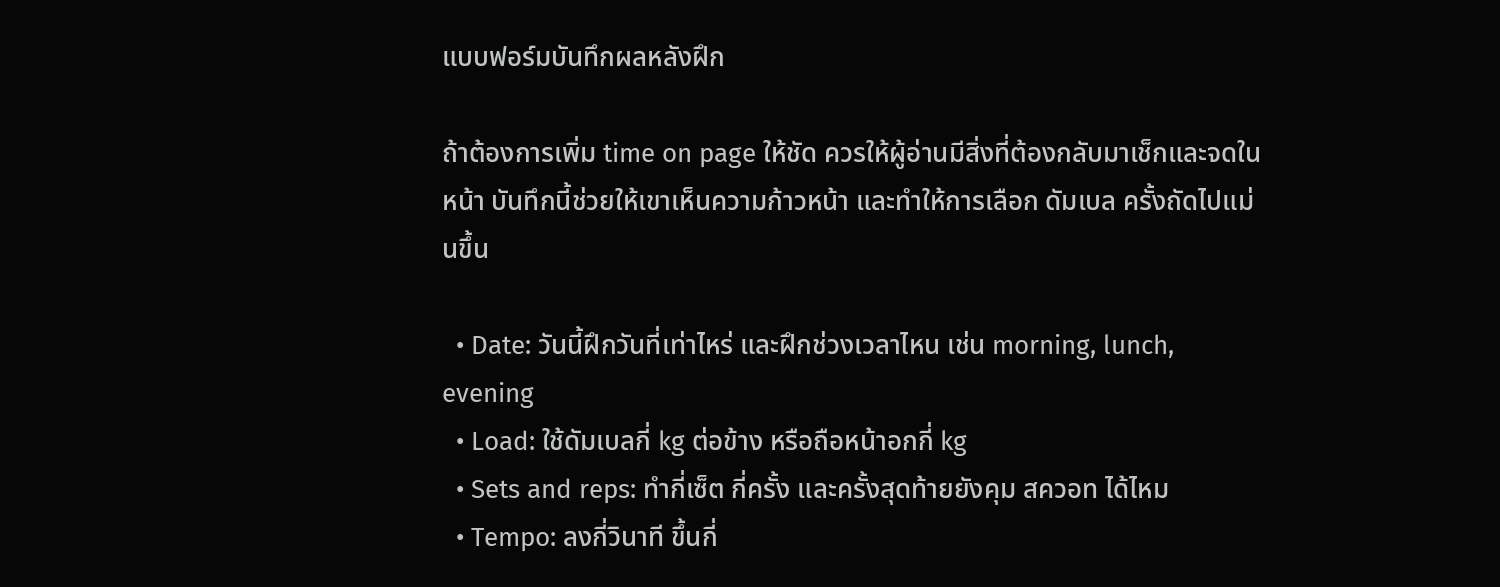แบบฟอร์มบันทึกผลหลังฝึก

ถ้าต้องการเพิ่ม time on page ให้ชัด ควรให้ผู้อ่านมีสิ่งที่ต้องกลับมาเช็กและจดในหน้า บันทึกนี้ช่วยให้เขาเห็นความก้าวหน้า และทำให้การเลือก ดัมเบล ครั้งถัดไปแม่นขึ้น

  • Date: วันนี้ฝึกวันที่เท่าไหร่ และฝึกช่วงเวลาไหน เช่น morning, lunch, evening
  • Load: ใช้ดัมเบลกี่ kg ต่อข้าง หรือถือหน้าอกกี่ kg
  • Sets and reps: ทำกี่เซ็ต กี่ครั้ง และครั้งสุดท้ายยังคุม สควอท ได้ไหม
  • Tempo: ลงกี่วินาที ขึ้นกี่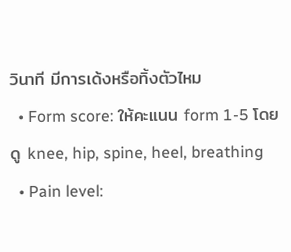วินาที มีการเด้งหรือทิ้งตัวไหม
  • Form score: ให้คะแนน form 1-5 โดยดู knee, hip, spine, heel, breathing
  • Pain level: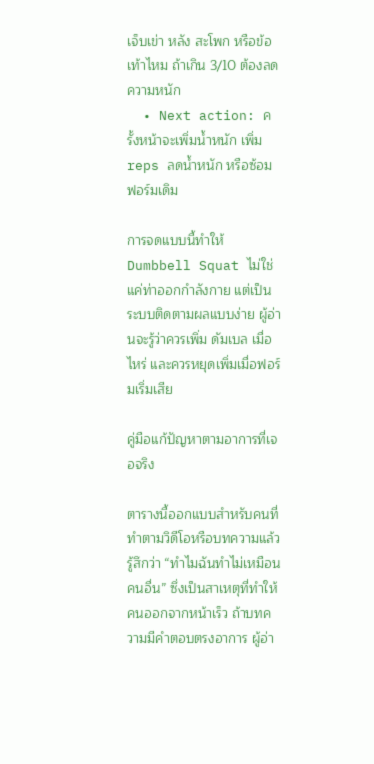เจ็บเข่า หลัง สะโพก หรือข้อเท้าไหม ถ้าเกิน 3/10 ต้องลดความหนัก
  • Next action: ครั้งหน้าจะเพิ่มน้ำหนัก เพิ่ม reps ลดน้ำหนัก หรือซ้อมฟอร์มเดิม

การจดแบบนี้ทำให้ Dumbbell Squat ไม่ใช่แค่ท่าออกกำลังกาย แต่เป็นระบบติดตามผลแบบง่าย ผู้อ่านจะรู้ว่าควรเพิ่ม ดัมเบล เมื่อไหร่ และควรหยุดเพิ่มเมื่อฟอร์มเริ่มเสีย

คู่มือแก้ปัญหาตามอาการที่เจอจริง

ตารางนี้ออกแบบสำหรับคนที่ทำตามวิดีโอหรือบทความแล้วรู้สึกว่า “ทำไมฉันทำไม่เหมือนคนอื่น” ซึ่งเป็นสาเหตุที่ทำให้คนออกจากหน้าเร็ว ถ้าบทความมีคำตอบตรงอาการ ผู้อ่า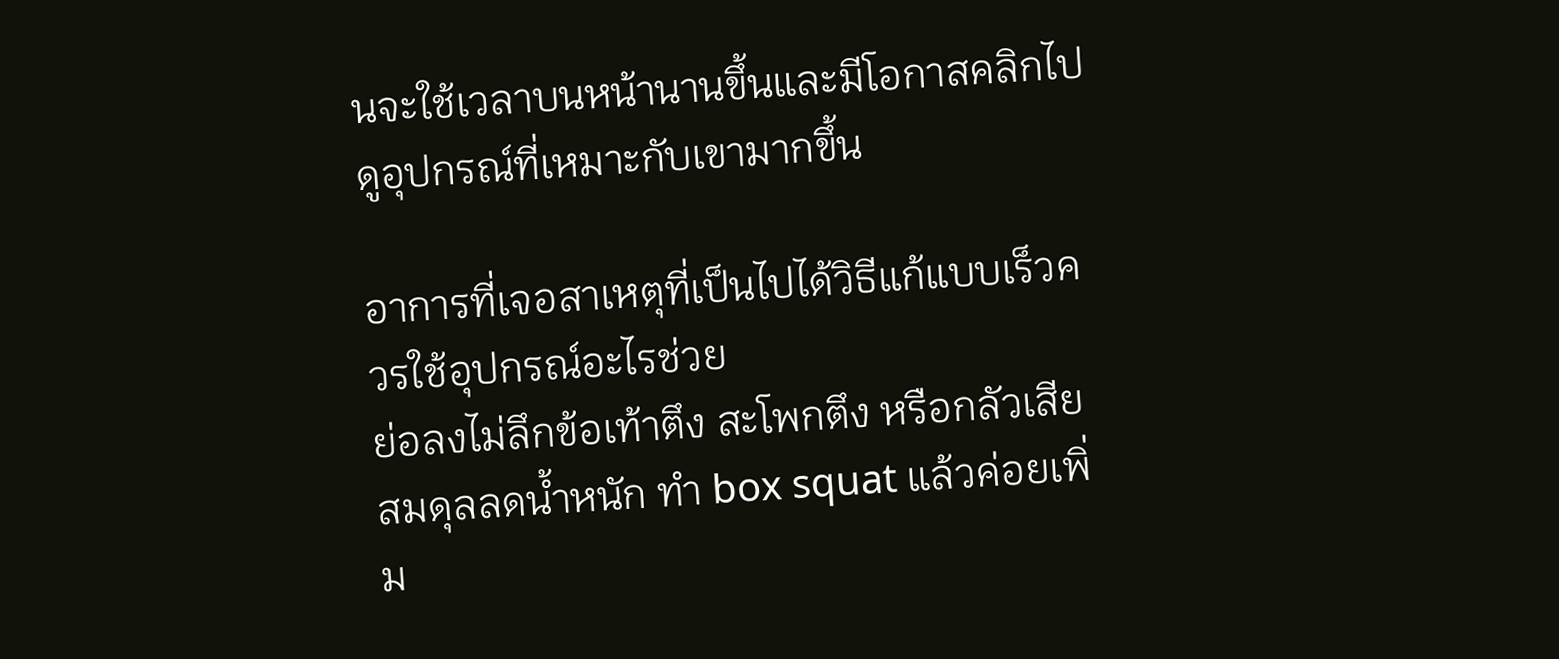นจะใช้เวลาบนหน้านานขึ้นและมีโอกาสคลิกไปดูอุปกรณ์ที่เหมาะกับเขามากขึ้น

อาการที่เจอสาเหตุที่เป็นไปได้วิธีแก้แบบเร็วควรใช้อุปกรณ์อะไรช่วย
ย่อลงไม่ลึกข้อเท้าตึง สะโพกตึง หรือกลัวเสียสมดุลลดน้ำหนัก ทำ box squat แล้วค่อยเพิ่ม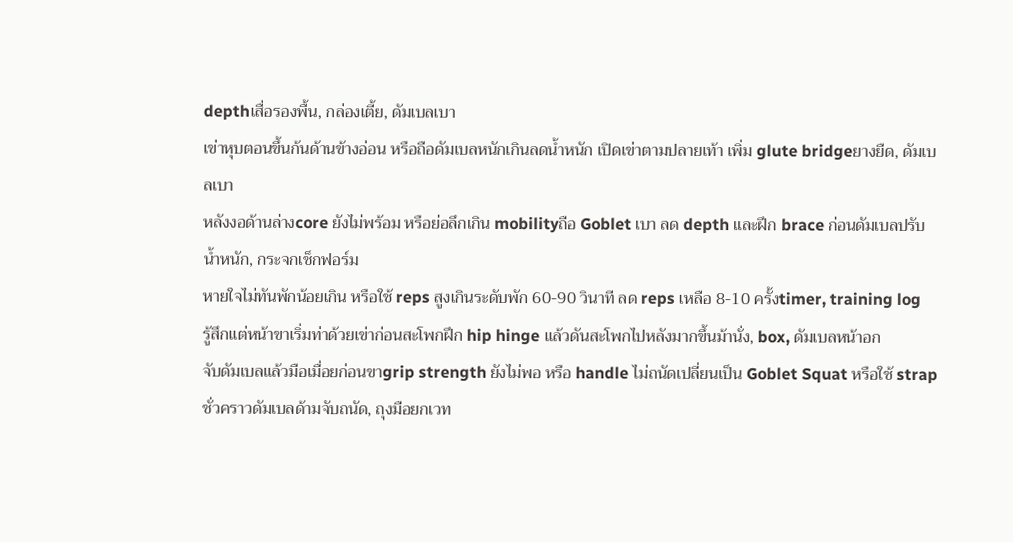depthเสื่อรองพื้น, กล่องเตี้ย, ดัมเบลเบา
เข่าหุบตอนขึ้นก้นด้านข้างอ่อน หรือถือดัมเบลหนักเกินลดน้ำหนัก เปิดเข่าตามปลายเท้า เพิ่ม glute bridgeยางยืด, ดัมเบลเบา
หลังงอด้านล่างcore ยังไม่พร้อม หรือย่อลึกเกิน mobilityถือ Goblet เบา ลด depth และฝึก brace ก่อนดัมเบลปรับน้ำหนัก, กระจกเช็กฟอร์ม
หายใจไม่ทันพักน้อยเกิน หรือใช้ reps สูงเกินระดับพัก 60-90 วินาที ลด reps เหลือ 8-10 ครั้งtimer, training log
รู้สึกแต่หน้าขาเริ่มท่าด้วยเข่าก่อนสะโพกฝึก hip hinge แล้วดันสะโพกไปหลังมากขึ้นม้านั่ง, box, ดัมเบลหน้าอก
จับดัมเบลแล้วมือเมื่อยก่อนขาgrip strength ยังไม่พอ หรือ handle ไม่ถนัดเปลี่ยนเป็น Goblet Squat หรือใช้ strap ชั่วคราวดัมเบลด้ามจับถนัด, ถุงมือยกเวท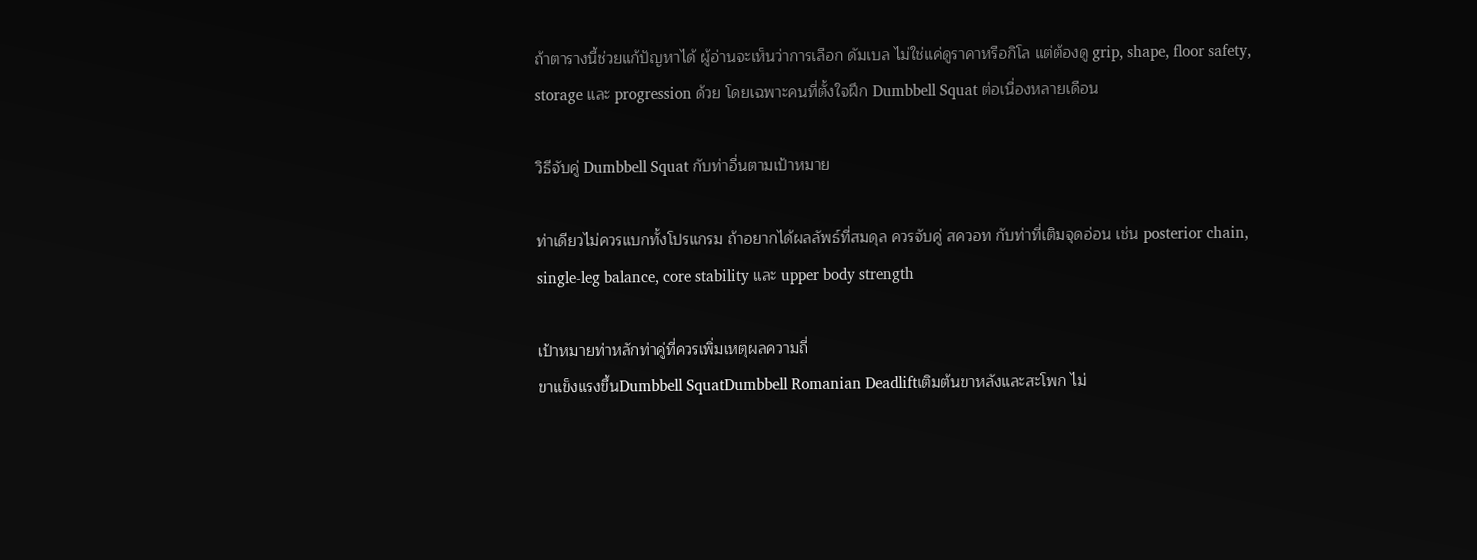ถ้าตารางนี้ช่วยแก้ปัญหาได้ ผู้อ่านจะเห็นว่าการเลือก ดัมเบล ไม่ใช่แค่ดูราคาหรือกิโล แต่ต้องดู grip, shape, floor safety, storage และ progression ด้วย โดยเฉพาะคนที่ตั้งใจฝึก Dumbbell Squat ต่อเนื่องหลายเดือน

วิธีจับคู่ Dumbbell Squat กับท่าอื่นตามเป้าหมาย

ท่าเดียวไม่ควรแบกทั้งโปรแกรม ถ้าอยากได้ผลลัพธ์ที่สมดุล ควรจับคู่ สควอท กับท่าที่เติมจุดอ่อน เช่น posterior chain, single-leg balance, core stability และ upper body strength

เป้าหมายท่าหลักท่าคู่ที่ควรเพิ่มเหตุผลความถี่
ขาแข็งแรงขึ้นDumbbell SquatDumbbell Romanian Deadliftเติมต้นขาหลังและสะโพก ไม่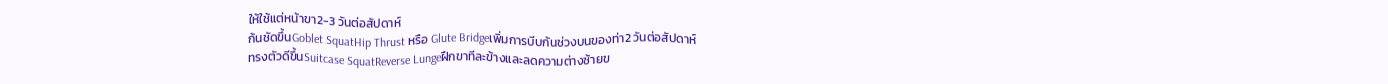ให้ใช้แต่หน้าขา2-3 วันต่อสัปดาห์
ก้นชัดขึ้นGoblet SquatHip Thrust หรือ Glute Bridgeเพิ่มการบีบก้นช่วงบนของท่า2 วันต่อสัปดาห์
ทรงตัวดีขึ้นSuitcase SquatReverse Lungeฝึกขาทีละข้างและลดความต่างซ้ายข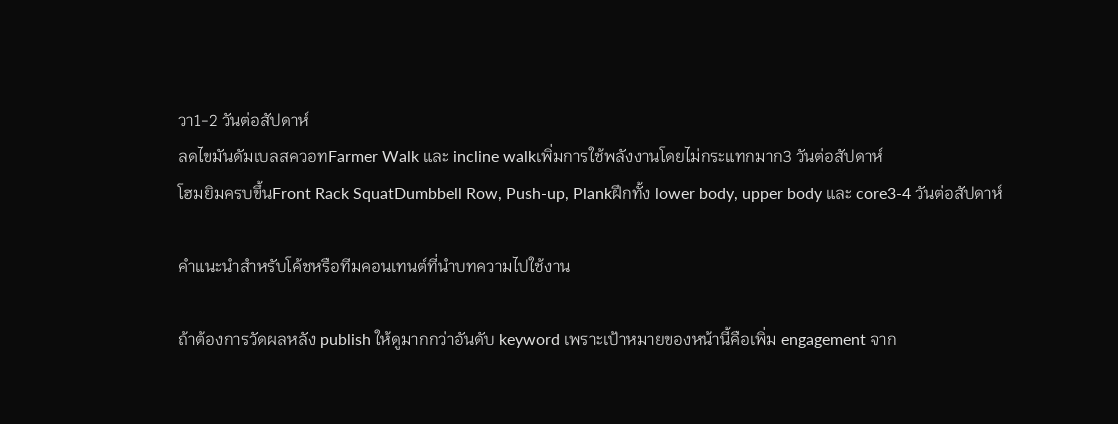วา1-2 วันต่อสัปดาห์
ลดไขมันดัมเบลสควอทFarmer Walk และ incline walkเพิ่มการใช้พลังงานโดยไม่กระแทกมาก3 วันต่อสัปดาห์
โฮมยิมครบขึ้นFront Rack SquatDumbbell Row, Push-up, Plankฝึกทั้ง lower body, upper body และ core3-4 วันต่อสัปดาห์

คำแนะนำสำหรับโค้ชหรือทีมคอนเทนต์ที่นำบทความไปใช้งาน

ถ้าต้องการวัดผลหลัง publish ให้ดูมากกว่าอันดับ keyword เพราะเป้าหมายของหน้านี้คือเพิ่ม engagement จาก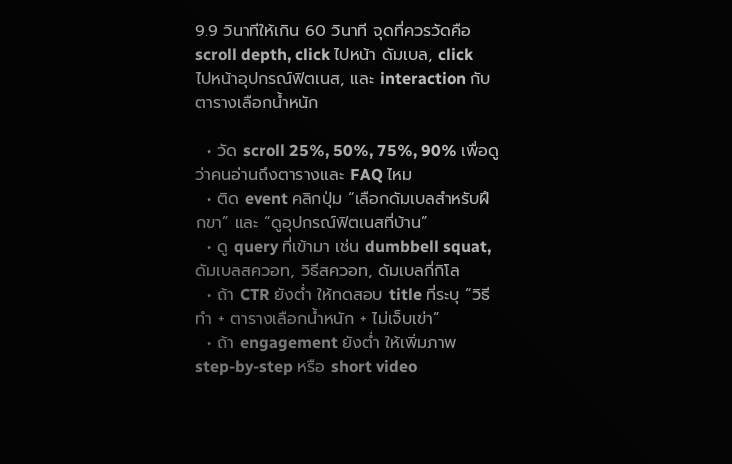9.9 วินาทีให้เกิน 60 วินาที จุดที่ควรวัดคือ scroll depth, click ไปหน้า ดัมเบล, click ไปหน้าอุปกรณ์ฟิตเนส, และ interaction กับตารางเลือกน้ำหนัก

  • วัด scroll 25%, 50%, 75%, 90% เพื่อดูว่าคนอ่านถึงตารางและ FAQ ไหม
  • ติด event คลิกปุ่ม “เลือกดัมเบลสำหรับฝึกขา” และ “ดูอุปกรณ์ฟิตเนสที่บ้าน”
  • ดู query ที่เข้ามา เช่น dumbbell squat, ดัมเบลสควอท, วิธีสควอท, ดัมเบลกี่กิโล
  • ถ้า CTR ยังต่ำ ให้ทดสอบ title ที่ระบุ “วิธีทำ + ตารางเลือกน้ำหนัก + ไม่เจ็บเข่า”
  • ถ้า engagement ยังต่ำ ให้เพิ่มภาพ step-by-step หรือ short video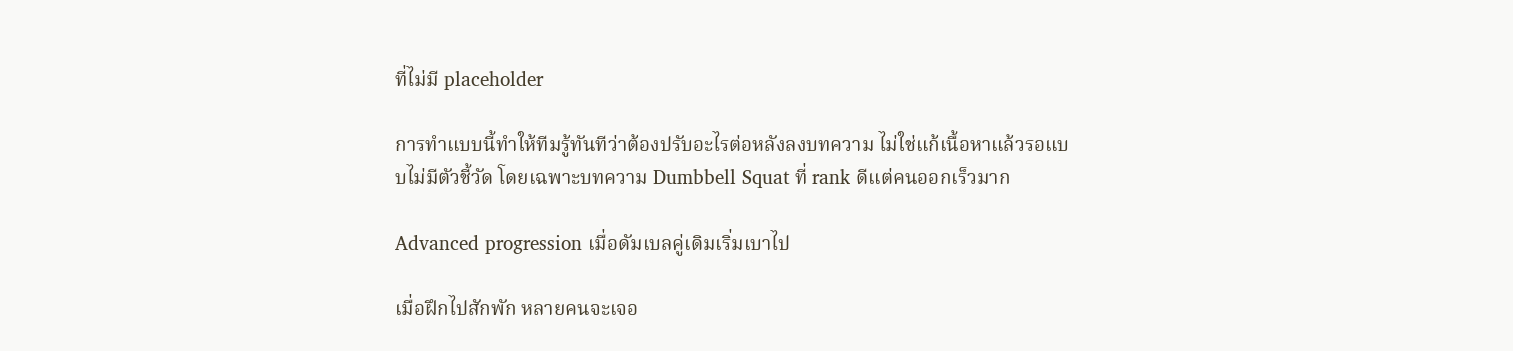ที่ไม่มี placeholder

การทำแบบนี้ทำให้ทีมรู้ทันทีว่าต้องปรับอะไรต่อหลังลงบทความ ไม่ใช่แก้เนื้อหาแล้วรอแบบไม่มีตัวชี้วัด โดยเฉพาะบทความ Dumbbell Squat ที่ rank ดีแต่คนออกเร็วมาก

Advanced progression เมื่อดัมเบลคู่เดิมเริ่มเบาไป

เมื่อฝึกไปสักพัก หลายคนจะเจอ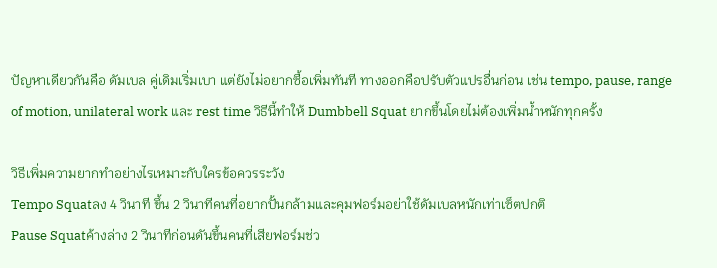ปัญหาเดียวกันคือ ดัมเบล คู่เดิมเริ่มเบา แต่ยังไม่อยากซื้อเพิ่มทันที ทางออกคือปรับตัวแปรอื่นก่อน เช่น tempo, pause, range of motion, unilateral work และ rest time วิธีนี้ทำให้ Dumbbell Squat ยากขึ้นโดยไม่ต้องเพิ่มน้ำหนักทุกครั้ง

วิธีเพิ่มความยากทำอย่างไรเหมาะกับใครข้อควรระวัง
Tempo Squatลง 4 วินาที ขึ้น 2 วินาทีคนที่อยากปั้นกล้ามและคุมฟอร์มอย่าใช้ดัมเบลหนักเท่าเซ็ตปกติ
Pause Squatค้างล่าง 2 วินาทีก่อนดันขึ้นคนที่เสียฟอร์มช่ว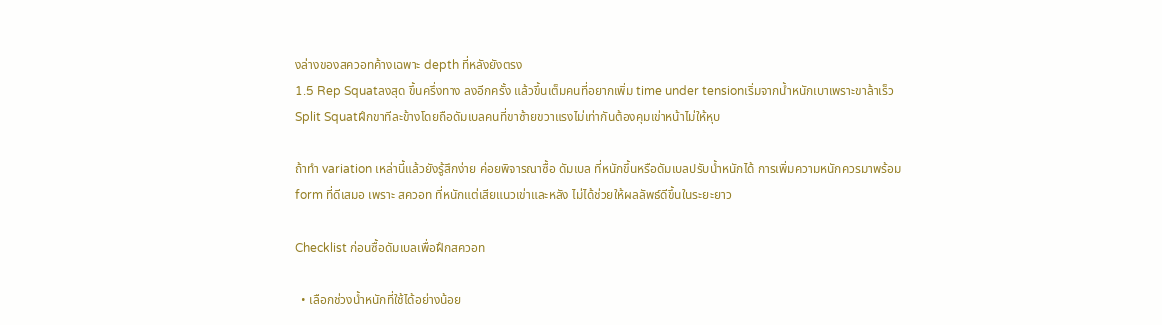งล่างของสควอทค้างเฉพาะ depth ที่หลังยังตรง
1.5 Rep Squatลงสุด ขึ้นครึ่งทาง ลงอีกครั้ง แล้วขึ้นเต็มคนที่อยากเพิ่ม time under tensionเริ่มจากน้ำหนักเบาเพราะขาล้าเร็ว
Split Squatฝึกขาทีละข้างโดยถือดัมเบลคนที่ขาซ้ายขวาแรงไม่เท่ากันต้องคุมเข่าหน้าไม่ให้หุบ

ถ้าทำ variation เหล่านี้แล้วยังรู้สึกง่าย ค่อยพิจารณาซื้อ ดัมเบล ที่หนักขึ้นหรือดัมเบลปรับน้ำหนักได้ การเพิ่มความหนักควรมาพร้อม form ที่ดีเสมอ เพราะ สควอท ที่หนักแต่เสียแนวเข่าและหลัง ไม่ได้ช่วยให้ผลลัพธ์ดีขึ้นในระยะยาว

Checklist ก่อนซื้อดัมเบลเพื่อฝึกสควอท

  • เลือกช่วงน้ำหนักที่ใช้ได้อย่างน้อย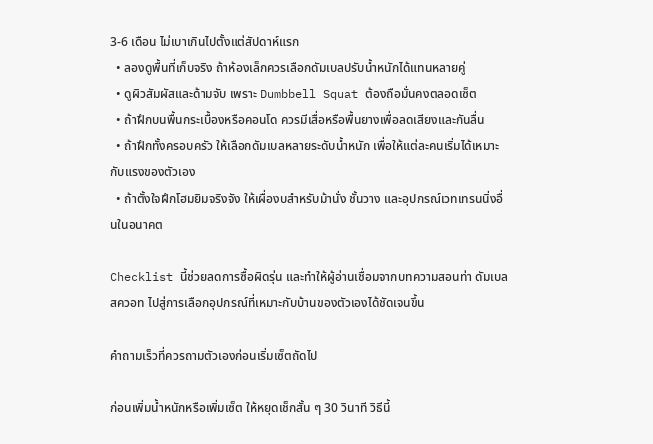3-6 เดือน ไม่เบาเกินไปตั้งแต่สัปดาห์แรก
  • ลองดูพื้นที่เก็บจริง ถ้าห้องเล็กควรเลือกดัมเบลปรับน้ำหนักได้แทนหลายคู่
  • ดูผิวสัมผัสและด้ามจับ เพราะ Dumbbell Squat ต้องถือมั่นคงตลอดเซ็ต
  • ถ้าฝึกบนพื้นกระเบื้องหรือคอนโด ควรมีเสื่อหรือพื้นยางเพื่อลดเสียงและกันลื่น
  • ถ้าฝึกทั้งครอบครัว ให้เลือกดัมเบลหลายระดับน้ำหนัก เพื่อให้แต่ละคนเริ่มได้เหมาะกับแรงของตัวเอง
  • ถ้าตั้งใจฝึกโฮมยิมจริงจัง ให้เผื่องบสำหรับม้านั่ง ชั้นวาง และอุปกรณ์เวทเทรนนิ่งอื่นในอนาคต

Checklist นี้ช่วยลดการซื้อผิดรุ่น และทำให้ผู้อ่านเชื่อมจากบทความสอนท่า ดัมเบลสควอท ไปสู่การเลือกอุปกรณ์ที่เหมาะกับบ้านของตัวเองได้ชัดเจนขึ้น

คำถามเร็วที่ควรถามตัวเองก่อนเริ่มเซ็ตถัดไป

ก่อนเพิ่มน้ำหนักหรือเพิ่มเซ็ต ให้หยุดเช็กสั้น ๆ 30 วินาที วิธีนี้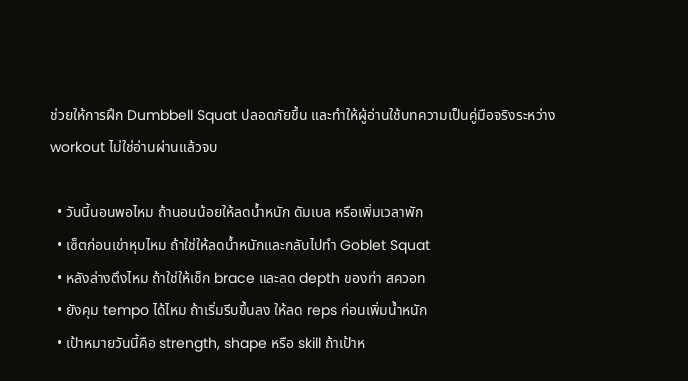ช่วยให้การฝึก Dumbbell Squat ปลอดภัยขึ้น และทำให้ผู้อ่านใช้บทความเป็นคู่มือจริงระหว่าง workout ไม่ใช่อ่านผ่านแล้วจบ

  • วันนี้นอนพอไหม ถ้านอนน้อยให้ลดน้ำหนัก ดัมเบล หรือเพิ่มเวลาพัก
  • เซ็ตก่อนเข่าหุบไหม ถ้าใช่ให้ลดน้ำหนักและกลับไปทำ Goblet Squat
  • หลังล่างตึงไหม ถ้าใช่ให้เช็ก brace และลด depth ของท่า สควอท
  • ยังคุม tempo ได้ไหม ถ้าเริ่มรีบขึ้นลง ให้ลด reps ก่อนเพิ่มน้ำหนัก
  • เป้าหมายวันนี้คือ strength, shape หรือ skill ถ้าเป้าห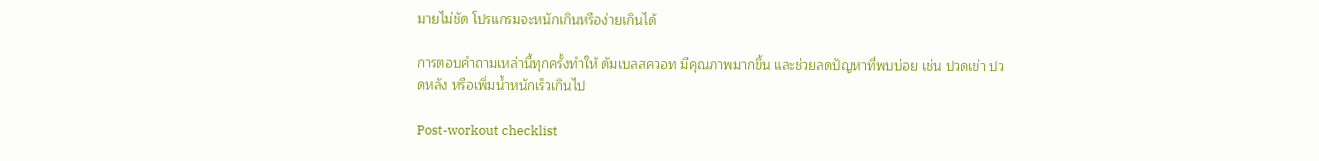มายไม่ชัด โปรแกรมจะหนักเกินหรือง่ายเกินได้

การตอบคำถามเหล่านี้ทุกครั้งทำให้ ดัมเบลสควอท มีคุณภาพมากขึ้น และช่วยลดปัญหาที่พบบ่อย เช่น ปวดเข่า ปวดหลัง หรือเพิ่มน้ำหนักเร็วเกินไป

Post-workout checklist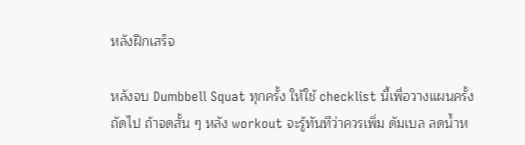หลังฝึกเสร็จ

หลังจบ Dumbbell Squat ทุกครั้ง ให้ใช้ checklist นี้เพื่อวางแผนครั้งถัดไป ถ้าจดสั้น ๆ หลัง workout จะรู้ทันทีว่าควรเพิ่ม ดัมเบล ลดน้ำห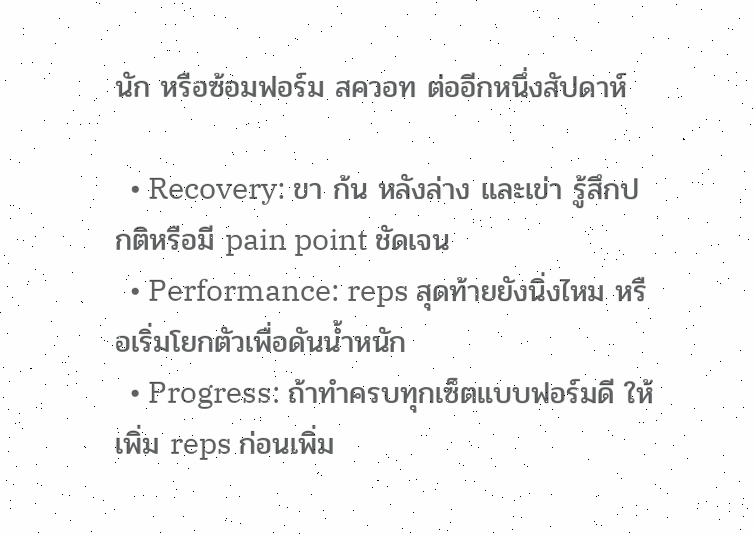นัก หรือซ้อมฟอร์ม สควอท ต่ออีกหนึ่งสัปดาห์

  • Recovery: ขา ก้น หลังล่าง และเข่า รู้สึกปกติหรือมี pain point ชัดเจน
  • Performance: reps สุดท้ายยังนิ่งไหม หรือเริ่มโยกตัวเพื่อดันน้ำหนัก
  • Progress: ถ้าทำครบทุกเซ็ตแบบฟอร์มดี ให้เพิ่ม reps ก่อนเพิ่ม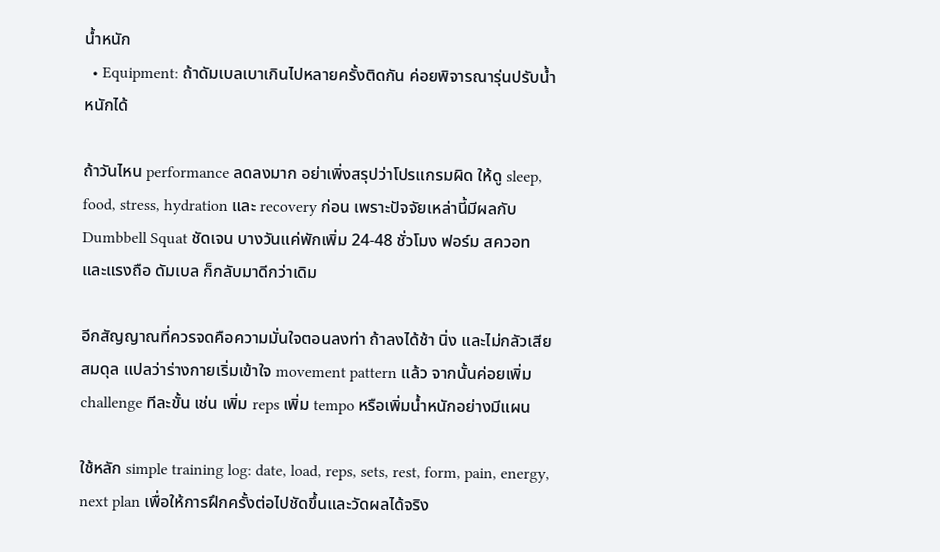น้ำหนัก
  • Equipment: ถ้าดัมเบลเบาเกินไปหลายครั้งติดกัน ค่อยพิจารณารุ่นปรับน้ำหนักได้

ถ้าวันไหน performance ลดลงมาก อย่าเพิ่งสรุปว่าโปรแกรมผิด ให้ดู sleep, food, stress, hydration และ recovery ก่อน เพราะปัจจัยเหล่านี้มีผลกับ Dumbbell Squat ชัดเจน บางวันแค่พักเพิ่ม 24-48 ชั่วโมง ฟอร์ม สควอท และแรงถือ ดัมเบล ก็กลับมาดีกว่าเดิม

อีกสัญญาณที่ควรจดคือความมั่นใจตอนลงท่า ถ้าลงได้ช้า นิ่ง และไม่กลัวเสียสมดุล แปลว่าร่างกายเริ่มเข้าใจ movement pattern แล้ว จากนั้นค่อยเพิ่ม challenge ทีละขั้น เช่น เพิ่ม reps เพิ่ม tempo หรือเพิ่มน้ำหนักอย่างมีแผน

ใช้หลัก simple training log: date, load, reps, sets, rest, form, pain, energy, next plan เพื่อให้การฝึกครั้งต่อไปชัดขึ้นและวัดผลได้จริง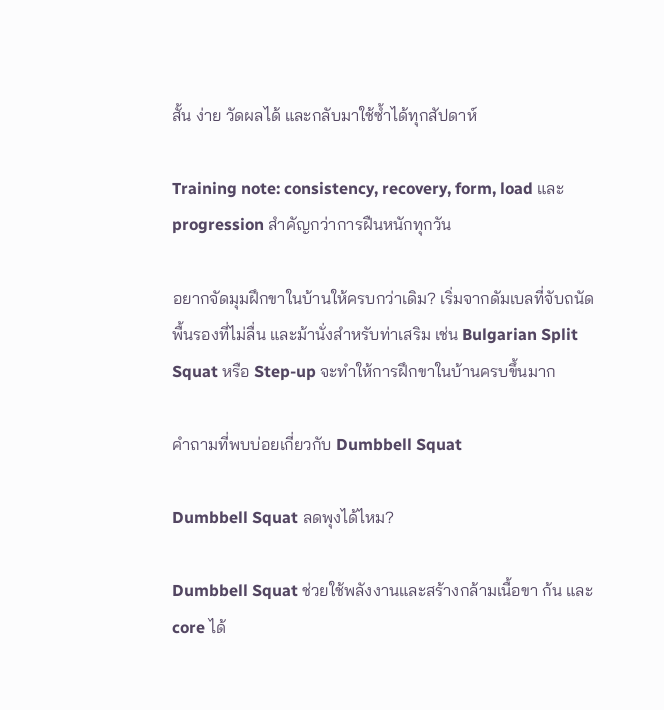สั้น ง่าย วัดผลได้ และกลับมาใช้ซ้ำได้ทุกสัปดาห์

Training note: consistency, recovery, form, load และ progression สำคัญกว่าการฝืนหนักทุกวัน

อยากจัดมุมฝึกขาในบ้านให้ครบกว่าเดิม? เริ่มจากดัมเบลที่จับถนัด พื้นรองที่ไม่ลื่น และม้านั่งสำหรับท่าเสริม เช่น Bulgarian Split Squat หรือ Step-up จะทำให้การฝึกขาในบ้านครบขึ้นมาก

คำถามที่พบบ่อยเกี่ยวกับ Dumbbell Squat

Dumbbell Squat ลดพุงได้ไหม?

Dumbbell Squat ช่วยใช้พลังงานและสร้างกล้ามเนื้อขา ก้น และ core ได้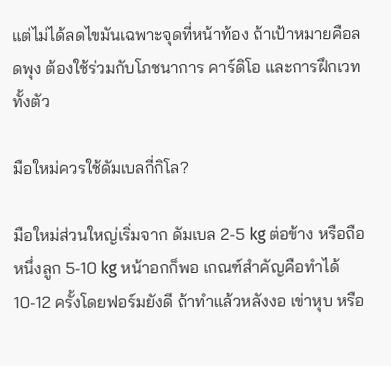แต่ไม่ได้ลดไขมันเฉพาะจุดที่หน้าท้อง ถ้าเป้าหมายคือลดพุง ต้องใช้ร่วมกับโภชนาการ คาร์ดิโอ และการฝึกเวททั้งตัว

มือใหม่ควรใช้ดัมเบลกี่กิโล?

มือใหม่ส่วนใหญ่เริ่มจาก ดัมเบล 2-5 kg ต่อข้าง หรือถือหนึ่งลูก 5-10 kg หน้าอกก็พอ เกณฑ์สำคัญคือทำได้ 10-12 ครั้งโดยฟอร์มยังดี ถ้าทำแล้วหลังงอ เข่าหุบ หรือ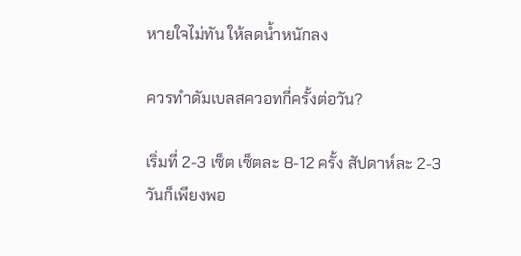หายใจไม่ทัน ให้ลดน้ำหนักลง

ควรทำดัมเบลสควอทกี่ครั้งต่อวัน?

เริ่มที่ 2-3 เซ็ต เซ็ตละ 8-12 ครั้ง สัปดาห์ละ 2-3 วันก็เพียงพอ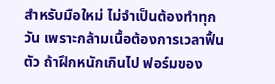สำหรับมือใหม่ ไม่จำเป็นต้องทำทุกวัน เพราะกล้ามเนื้อต้องการเวลาฟื้นตัว ถ้าฝึกหนักเกินไป ฟอร์มของ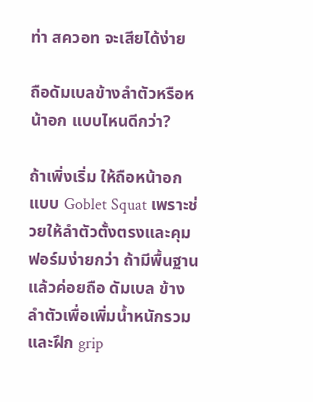ท่า สควอท จะเสียได้ง่าย

ถือดัมเบลข้างลำตัวหรือหน้าอก แบบไหนดีกว่า?

ถ้าเพิ่งเริ่ม ให้ถือหน้าอกแบบ Goblet Squat เพราะช่วยให้ลำตัวตั้งตรงและคุมฟอร์มง่ายกว่า ถ้ามีพื้นฐานแล้วค่อยถือ ดัมเบล ข้างลำตัวเพื่อเพิ่มน้ำหนักรวมและฝึก grip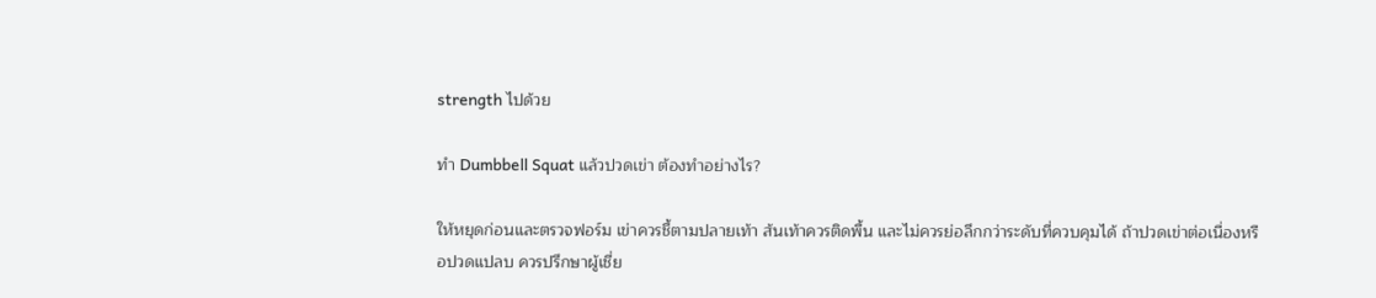strength ไปด้วย

ทำ Dumbbell Squat แล้วปวดเข่า ต้องทำอย่างไร?

ให้หยุดก่อนและตรวจฟอร์ม เข่าควรชี้ตามปลายเท้า ส้นเท้าควรติดพื้น และไม่ควรย่อลึกกว่าระดับที่ควบคุมได้ ถ้าปวดเข่าต่อเนื่องหรือปวดแปลบ ควรปรึกษาผู้เชี่ย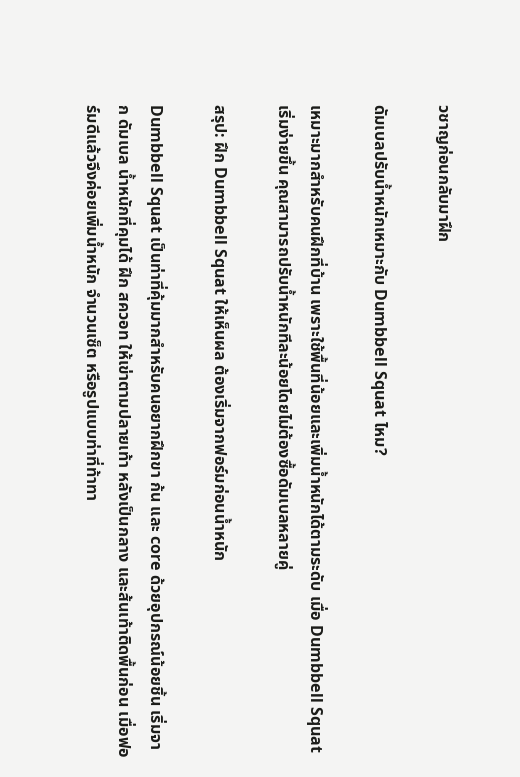วชาญก่อนกลับมาฝึก

ดัมเบลปรับน้ำหนักเหมาะกับ Dumbbell Squat ไหม?

เหมาะมากสำหรับคนฝึกที่บ้าน เพราะใช้พื้นที่น้อยและเพิ่มน้ำหนักได้ตามระดับ เมื่อ Dumbbell Squat เริ่มง่ายขึ้น คุณสามารถปรับน้ำหนักทีละน้อยโดยไม่ต้องซื้อดัมเบลหลายคู่

สรุป: ฝึก Dumbbell Squat ให้เห็นผล ต้องเริ่มจากฟอร์มก่อนน้ำหนัก

Dumbbell Squat เป็นท่าที่คุ้มมากสำหรับคนอยากฝึกขา ก้น และ core ด้วยอุปกรณ์น้อยชิ้น เริ่มจาก ดัมเบล น้ำหนักที่คุมได้ ฝึก สควอท ให้เข่าตามปลายเท้า หลังเป็นกลาง และส้นเท้าติดพื้นก่อน เมื่อฟอร์มดีแล้วจึงค่อยเพิ่มน้ำหนัก จำนวนเซ็ต หรือรูปแบบท่าที่ท้าทา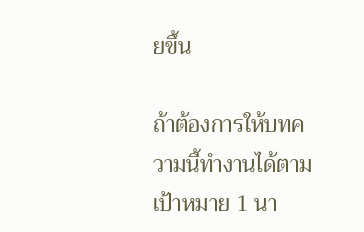ยขึ้น

ถ้าต้องการให้บทความนี้ทำงานได้ตามเป้าหมาย 1 นา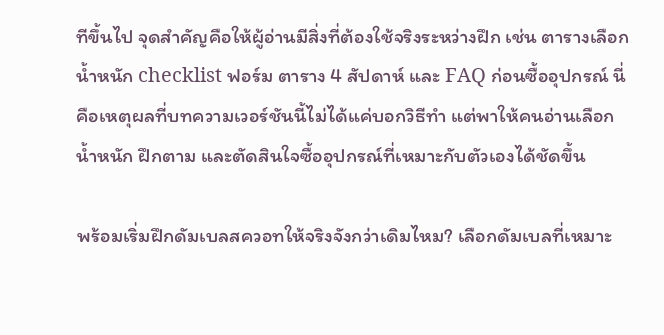ทีขึ้นไป จุดสำคัญคือให้ผู้อ่านมีสิ่งที่ต้องใช้จริงระหว่างฝึก เช่น ตารางเลือกน้ำหนัก checklist ฟอร์ม ตาราง 4 สัปดาห์ และ FAQ ก่อนซื้ออุปกรณ์ นี่คือเหตุผลที่บทความเวอร์ชันนี้ไม่ได้แค่บอกวิธีทำ แต่พาให้คนอ่านเลือกน้ำหนัก ฝึกตาม และตัดสินใจซื้ออุปกรณ์ที่เหมาะกับตัวเองได้ชัดขึ้น

พร้อมเริ่มฝึกดัมเบลสควอทให้จริงจังกว่าเดิมไหม? เลือกดัมเบลที่เหมาะ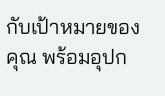กับเป้าหมายของคุณ พร้อมอุปก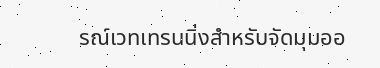รณ์เวทเทรนนิ่งสำหรับจัดมุมออ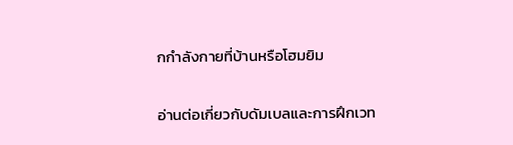กกำลังกายที่บ้านหรือโฮมยิม

อ่านต่อเกี่ยวกับดัมเบลและการฝึกเวท